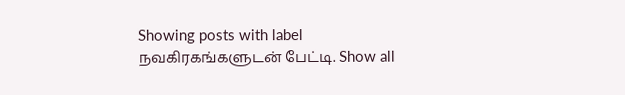Showing posts with label நவகிரகங்களுடன் பேட்டி. Show all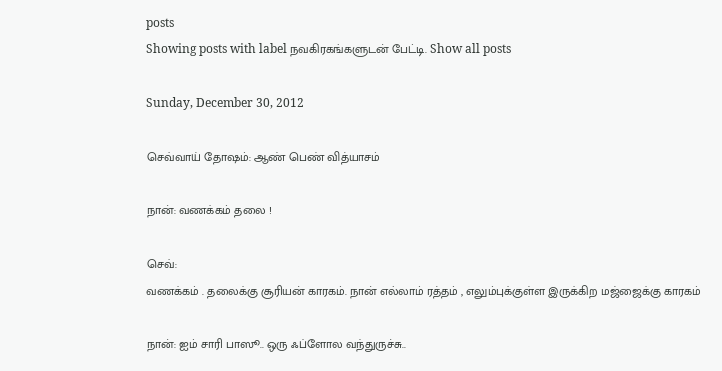posts
Showing posts with label நவகிரகங்களுடன் பேட்டி. Show all posts

Sunday, December 30, 2012

செவ்வாய் தோஷம்: ஆண் பெண் வித்யாசம்

நான்: வணக்கம் தலை !

செவ்:
வணக்கம் . தலைக்கு சூரியன் காரகம். நான் எல்லாம் ரத்தம் , எலும்புக்குள்ள இருக்கிற மஜ்ஜைக்கு காரகம்

நான்: ஐம் சாரி பாஸூ.. ஒரு ஃப்ளோல வந்துருச்சு..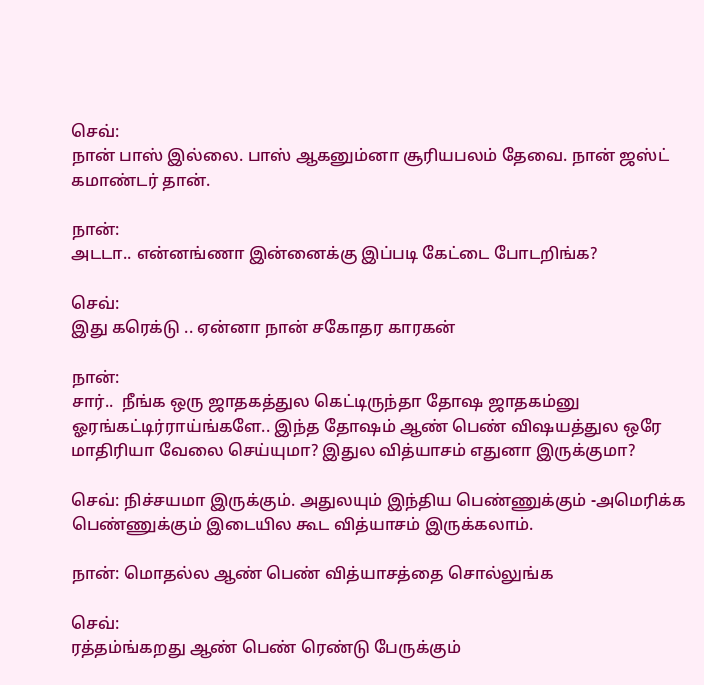செவ்:
நான் பாஸ் இல்லை. பாஸ் ஆகனும்னா சூரியபலம் தேவை. நான் ஜஸ்ட் கமாண்டர் தான்.

நான்:
அடடா.. என்னங்ணா இன்னைக்கு இப்படி கேட்டை போடறிங்க?

செவ்:
இது கரெக்டு .. ஏன்னா நான் சகோதர காரகன்

நான்:
சார்..  நீங்க ஒரு ஜாதகத்துல கெட்டிருந்தா தோஷ ஜாதகம்னு ஓரங்கட்டிர்ராய்ங்களே.. இந்த தோஷம் ஆண் பெண் விஷயத்துல ஒரே மாதிரியா வேலை செய்யுமா? இதுல வித்யாசம் எதுனா இருக்குமா?

செவ்: நிச்சயமா இருக்கும். அதுலயும் இந்திய பெண்ணுக்கும் -அமெரிக்க பெண்ணுக்கும் இடையில கூட வித்யாசம் இருக்கலாம்.

நான்: மொதல்ல ஆண் பெண் வித்யாசத்தை சொல்லுங்க

செவ்:
ரத்தம்ங்கறது ஆண் பெண் ரெண்டு பேருக்கும்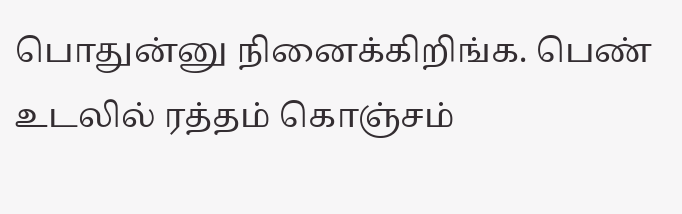பொதுன்னு நினைக்கிறிங்க. பெண் உடலில் ரத்தம் கொஞ்சம்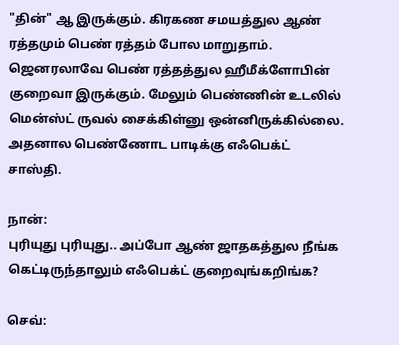"தின்" ஆ இருக்கும். கிரகண சமயத்துல ஆண் ரத்தமும் பெண் ரத்தம் போல மாறுதாம். ஜெனரலாவே பெண் ரத்தத்துல ஹீமீக்ளோபின் குறைவா இருக்கும். மேலும் பெண்ணின் உடலில் மென்ஸ்ட் ருவல் சைக்கிள்னு ஒன்னிருக்கில்லை.  அதனால பெண்ணோட பாடிக்கு எஃபெக்ட் சாஸ்தி.

நான்:
புரியுது புரியுது.. அப்போ ஆண் ஜாதகத்துல நீங்க கெட்டிருந்தாலும் எஃபெக்ட் குறைவுங்கறிங்க?

செவ்: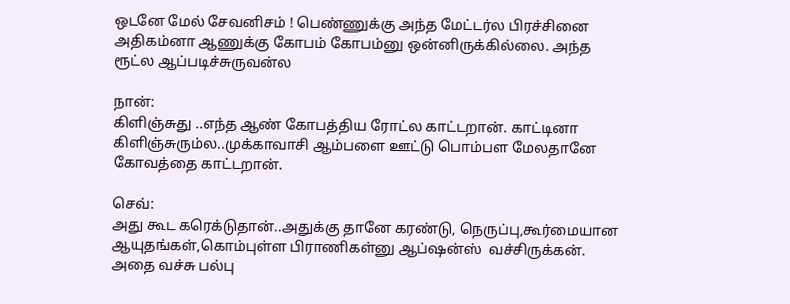ஒடனே மேல் சேவனிசம் ! பெண்ணுக்கு அந்த மேட்டர்ல பிரச்சினை அதிகம்னா ஆணுக்கு கோபம் கோபம்னு ஒன்னிருக்கில்லை. அந்த ரூட்ல ஆப்படிச்சுருவன்ல

நான்:
கிளிஞ்சுது ..எந்த ஆண் கோபத்திய ரோட்ல காட்டறான். காட்டினா கிளிஞ்சுரும்ல..முக்காவாசி ஆம்பளை ஊட்டு பொம்பள மேலதானே கோவத்தை காட்டறான்.

செவ்:
அது கூட கரெக்டுதான்..அதுக்கு தானே கரண்டு, நெருப்பு,கூர்மையான ஆயுதங்கள்,கொம்புள்ள பிராணிகள்னு ஆப்ஷன்ஸ்  வச்சிருக்கன். அதை வச்சு பல்பு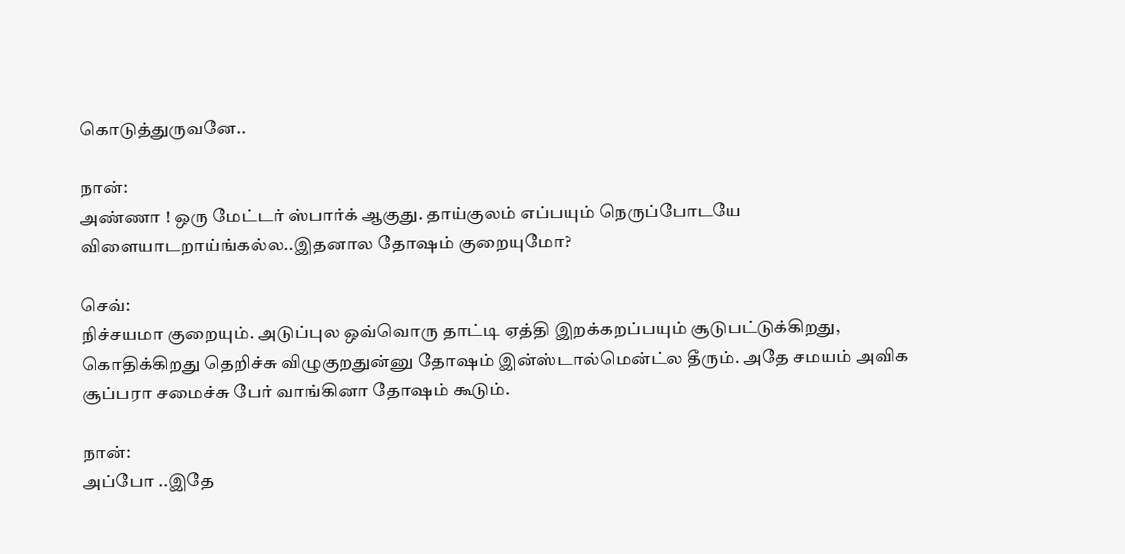கொடுத்துருவனே..

நான்:
அண்ணா ! ஒரு மேட்டர் ஸ்பார்க் ஆகுது. தாய்குலம் எப்பயும் நெருப்போடயே விளையாடறாய்ங்கல்ல..இதனால தோஷம் குறையுமோ?

செவ்:
நிச்சயமா குறையும். அடுப்புல ஒவ்வொரு தாட்டி ஏத்தி இறக்கறப்பயும் சூடுபட்டுக்கிறது, கொதிக்கிறது தெறிச்சு விழுகுறதுன்னு தோஷம் இன்ஸ்டால்மென்ட்ல தீரும். அதே சமயம் அவிக சூப்பரா சமைச்சு பேர் வாங்கினா தோஷம் கூடும்.

நான்:
அப்போ ..இதே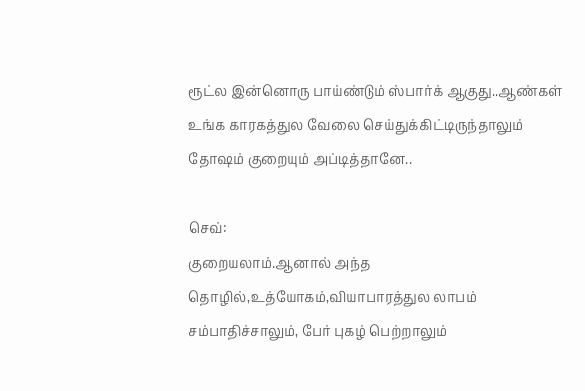ரூட்ல இன்னொரு பாய்ண்டும் ஸ்பார்க் ஆகுது..ஆண்கள் உங்க காரகத்துல வேலை செய்துக்கிட்டிருந்தாலும் தோஷம் குறையும் அப்டித்தானே..

செவ்:
குறையலாம்.ஆனால் அந்த தொழில்,உத்யோகம்,வியாபாரத்துல லாபம் சம்பாதிச்சாலும், பேர் புகழ் பெற்றாலும்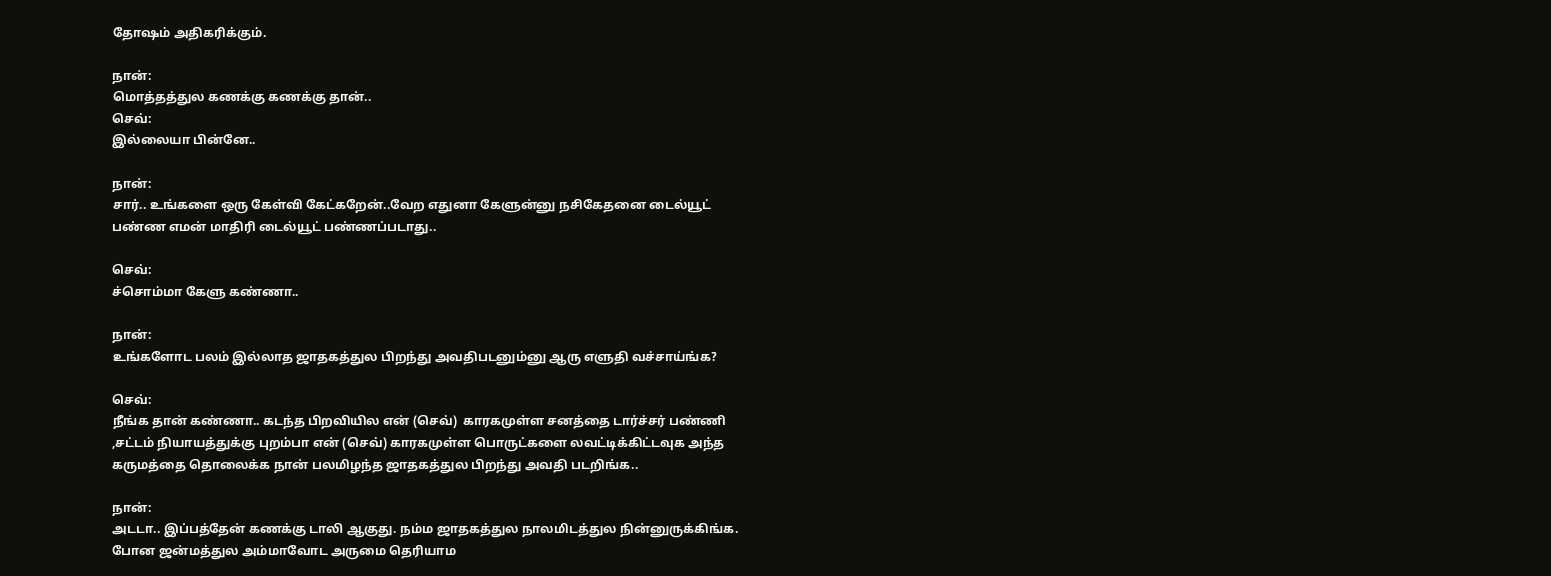தோஷம் அதிகரிக்கும்.

நான்:
மொத்தத்துல கணக்கு கணக்கு தான்..
செவ்:
இல்லையா பின்னே..

நான்:
சார்.. உங்களை ஒரு கேள்வி கேட்கறேன்..வேற எதுனா கேளுன்னு நசிகேதனை டைல்யூட் பண்ண எமன் மாதிரி டைல்யூட் பண்ணப்படாது..

செவ்:
ச்சொம்மா கேளு கண்ணா..

நான்:
உங்களோட பலம் இல்லாத ஜாதகத்துல பிறந்து அவதிபடனும்னு ஆரு எளுதி வச்சாய்ங்க?

செவ்:
நீங்க தான் கண்ணா.. கடந்த பிறவியில என் (செவ்)  காரகமுள்ள சனத்தை டார்ச்சர் பண்ணி ,சட்டம் நியாயத்துக்கு புறம்பா என் (செவ்) காரகமுள்ள பொருட்களை லவட்டிக்கிட்டவுக அந்த கருமத்தை தொலைக்க நான் பலமிழந்த ஜாதகத்துல பிறந்து அவதி படறிங்க..

நான்:
அடடா.. இப்பத்தேன் கணக்கு டாலி ஆகுது. நம்ம ஜாதகத்துல நாலமிடத்துல நின்னுருக்கிங்க. போன ஜன்மத்துல அம்மாவோட அருமை தெரியாம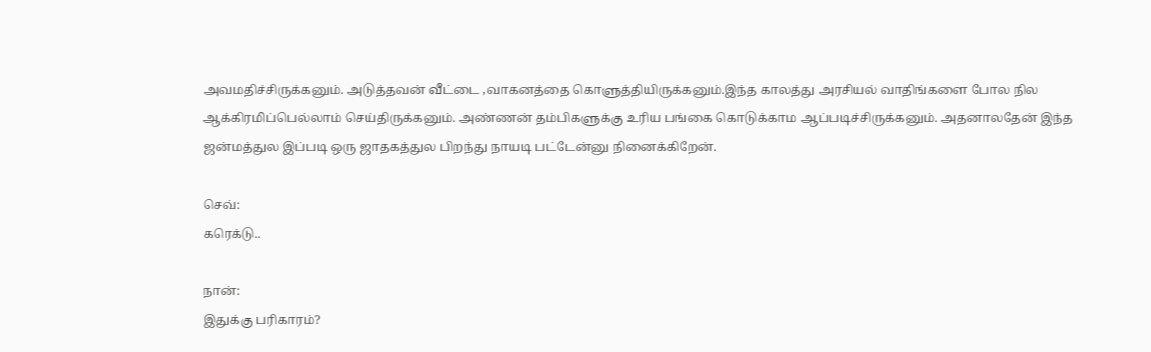அவமதிச்சிருக்கனும். அடுத்தவன் வீட்டை ,வாகனத்தை கொளுத்தியிருக்கனும்.இந்த காலத்து அரசியல் வாதிங்களை போல நில ஆக்கிரமிப்பெல்லாம் செய்திருக்கனும். அண்ணன் தம்பிகளுக்கு உரிய பங்கை கொடுக்காம ஆப்படிச்சிருக்கனும். அதனாலதேன் இந்த ஜன்மத்துல இப்படி ஒரு ஜாதகத்துல பிறந்து நாயடி பட்டேன்னு நினைக்கிறேன்.

செவ்:
கரெக்டு..

நான்:
இதுக்கு பரிகாரம்?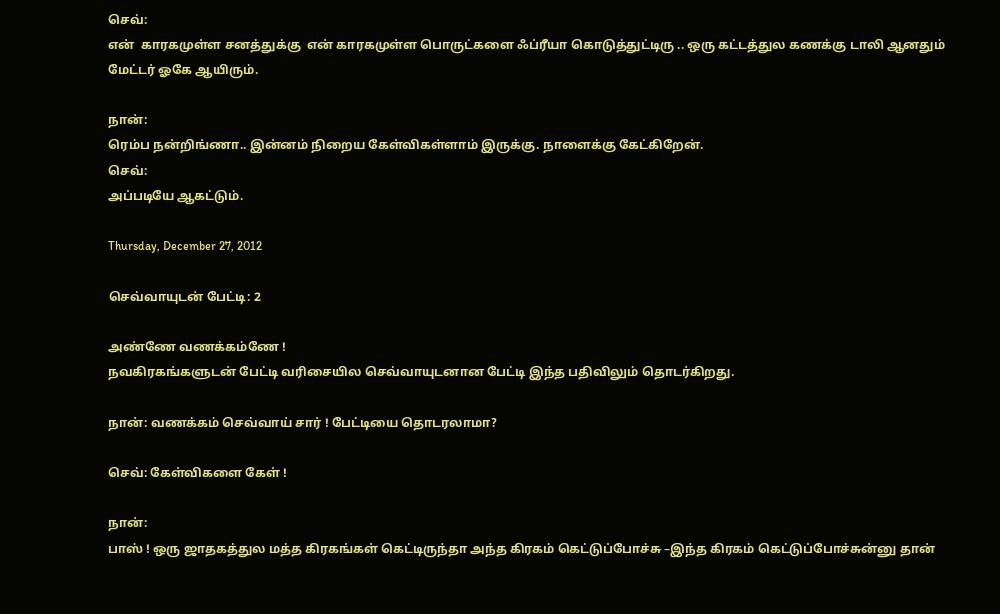செவ்:
என்  காரகமுள்ள சனத்துக்கு  என் காரகமுள்ள பொருட்களை ஃப்ரீயா கொடுத்துட்டிரு .. ஒரு கட்டத்துல கணக்கு டாலி ஆனதும் மேட்டர் ஓகே ஆயிரும்.

நான்:
ரெம்ப நன்றிங்ணா.. இன்னம் நிறைய கேள்விகள்ளாம் இருக்கு. நாளைக்கு கேட்கிறேன்.
செவ்:
அப்படியே ஆகட்டும்.

Thursday, December 27, 2012

செவ்வாயுடன் பேட்டி: 2

அண்ணே வணக்கம்ணே !
நவகிரகங்களுடன் பேட்டி வரிசையில செவ்வாயுடனான பேட்டி இந்த பதிவிலும் தொடர்கிறது.

நான்: வணக்கம் செவ்வாய் சார் ! பேட்டியை தொடரலாமா?

செவ்: கேள்விகளை கேள் !

நான்:
பாஸ் ! ஒரு ஜாதகத்துல மத்த கிரகங்கள் கெட்டிருந்தா அந்த கிரகம் கெட்டுப்போச்சு –இந்த கிரகம் கெட்டுப்போச்சுன்னு தான்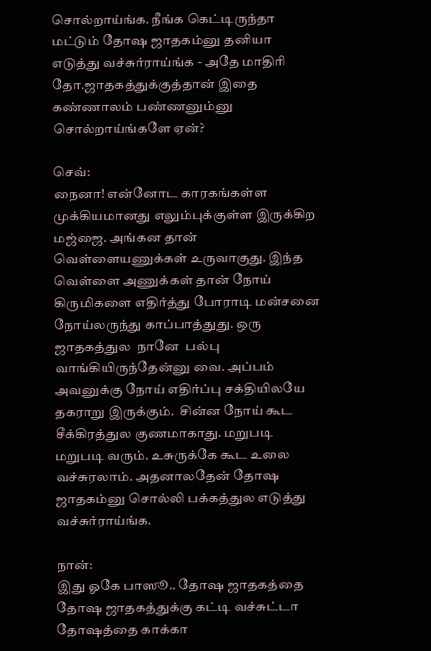சொல்றாய்ங்க. நீங்க கெட்டிருந்தா மட்டும் தோஷ ஜாதகம்னு தனியா எடுத்து வச்சுர்ராய்ங்க - அதே மாதிரி தோ.ஜாதகத்துக்குத்தான் இதை கண்ணாலம் பண்ணனும்னு சொல்றாய்ங்களே ஏன்?

செவ்:
நைனா! என்னோட காரகங்கள்ள முக்கியமானது எலும்புக்குள்ள இருக்கிற மஜ்ஜை. அங்கன தான் வெள்ளையணுக்கள் உருவாகுது. இந்த வெள்ளை அணுக்கள் தான் நோய் கிருமிகளை எதிர்த்து போராடி மன்சனை நோய்லருந்து காப்பாத்துது. ஒரு ஜாதகத்துல  நானே  பல்பு வாங்கியிருந்தேன்னு வை. அப்பம் அவனுக்கு நோய் எதிர்ப்பு சக்தியிலயே தகராறு இருக்கும்.  சின்ன நோய் கூட சீக்கிரத்துல குணமாகாது. மறுபடி மறுபடி வரும். உசுருக்கே கூட உலை வச்சுரலாம். அதனாலதேன் தோஷ ஜாதகம்னு சொல்லி பக்கத்துல எடுத்து வச்சுர்ராய்ங்க.

நான்:
இது ஓகே பாஸூ.. தோஷ ஜாதகத்தை தோஷ ஜாதகத்துக்கு கட்டி வச்சுட்டா தோஷத்தை காக்கா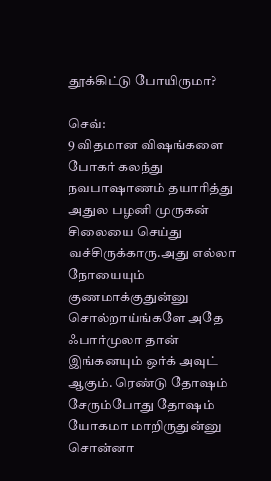தூக்கிட்டு போயிருமா?

செவ்:
9 விதமான விஷங்களை போகர் கலந்து நவபாஷாணம் தயாரித்து அதுல பழனி முருகன் சிலையை செய்து வச்சிருக்காரு.அது எல்லா நோயையும் குணமாக்குதுன்னு சொல்றாய்ங்களே அதே ஃபார்முலா தான் இங்கனயும் ஒர்க் அவுட் ஆகும். ரெண்டு தோஷம் சேரும்போது தோஷம் யோகமா மாறிருதுன்னு சொன்னா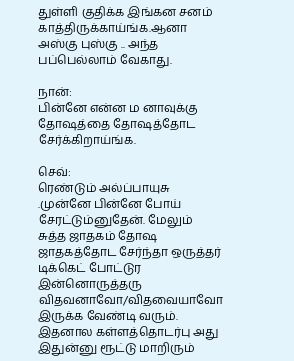துள்ளி குதிக்க இங்கன சனம் காத்திருக்காய்ங்க.ஆனா அஸ்கு புஸ்கு .. அந்த பப்பெல்லாம் வேகாது.

நான்:
பின்னே என்ன ம னாவுக்கு தோஷத்தை தோஷத்தோட சேர்க்கிறாய்ங்க.

செவ்:
ரெண்டும் அல்ப்பாயுசு .முன்னே பின்னே போய் சேரட்டும்னுதேன். மேலும் சுத்த ஜாதகம் தோஷ ஜாதகத்தோட சேர்ந்தா ஒருத்தர் டிக்கெட் போட்டுர இன்னொருத்தரு விதவனாவோ/விதவையாவோ இருக்க வேண்டி வரும். இதனால கள்ளத்தொடர்பு அது இதுன்னு ரூட்டு மாறிரும்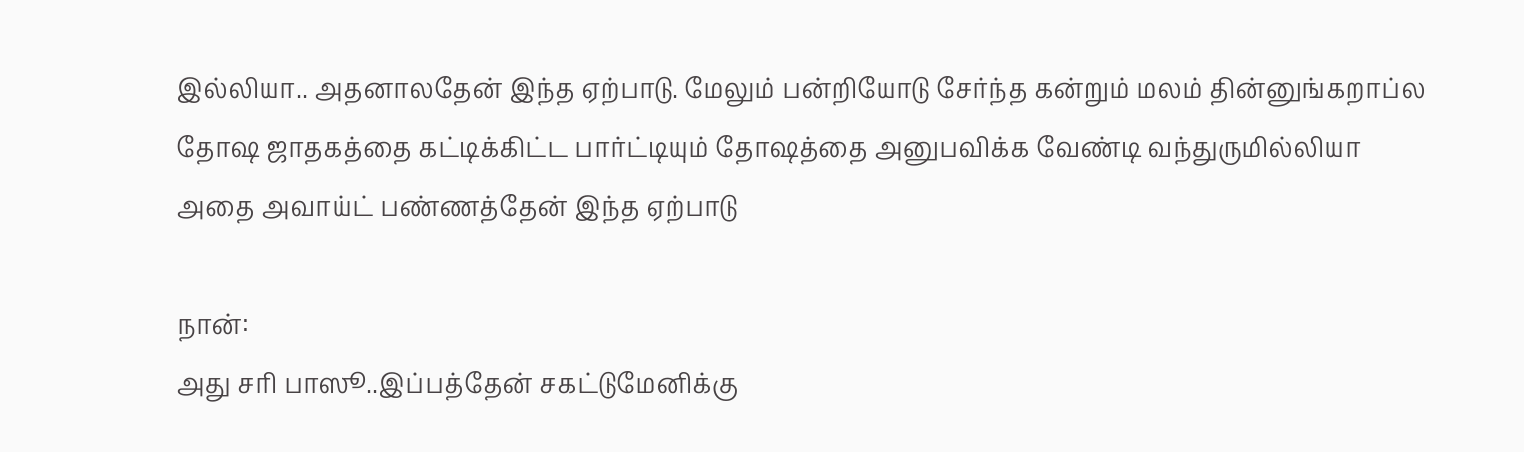இல்லியா.. அதனாலதேன் இந்த ஏற்பாடு. மேலும் பன்றியோடு சேர்ந்த கன்றும் மலம் தின்னுங்கறாப்ல தோஷ ஜாதகத்தை கட்டிக்கிட்ட பார்ட்டியும் தோஷத்தை அனுபவிக்க வேண்டி வந்துருமில்லியா அதை அவாய்ட் பண்ணத்தேன் இந்த ஏற்பாடு

நான்:
அது சரி பாஸூ..இப்பத்தேன் சகட்டுமேனிக்கு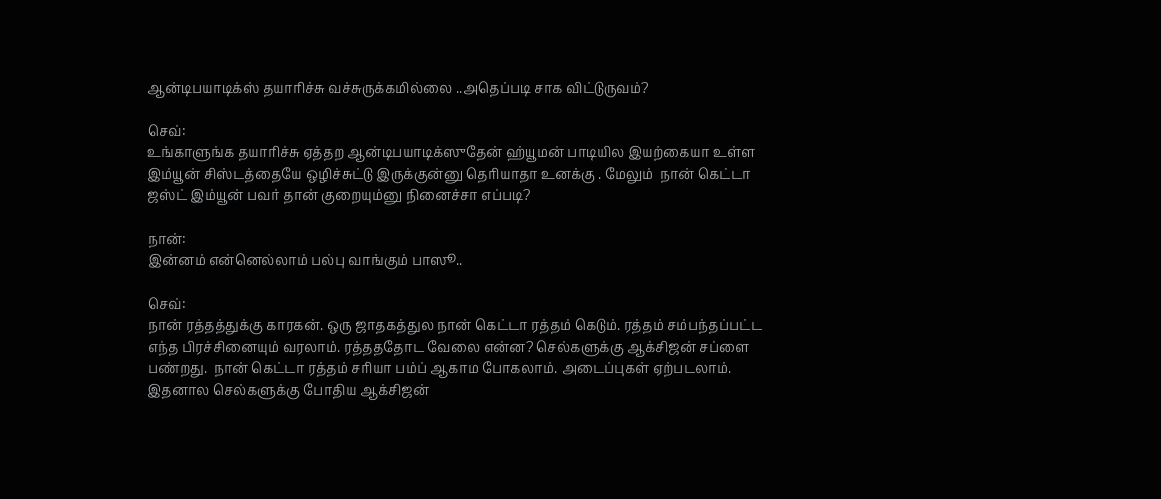ஆன்டிபயாடிக்ஸ் தயாரிச்சு வச்சுருக்கமில்லை ..அதெப்படி சாக விட்டுருவம்?

செவ்:
உங்காளுங்க தயாரிச்சு ஏத்தற ஆன்டிபயாடிக்ஸுதேன் ஹ்யூமன் பாடியில இயற்கையா உள்ள இம்யூன் சிஸ்டத்தையே ஒழிச்சுட்டு இருக்குன்னு தெரியாதா உனக்கு . மேலும்  நான் கெட்டா ஜஸ்ட் இம்யூன் பவர் தான் குறையும்னு நினைச்சா எப்படி?

நான்:
இன்னம் என்னெல்லாம் பல்பு வாங்கும் பாஸூ..

செவ்:
நான் ரத்தத்துக்கு காரகன். ஒரு ஜாதகத்துல நான் கெட்டா ரத்தம் கெடும். ரத்தம் சம்பந்தப்பட்ட எந்த பிரச்சினையும் வரலாம். ரத்தததோட வேலை என்ன? செல்களுக்கு ஆக்சிஜன் சப்ளை பண்றது.  நான் கெட்டா ரத்தம் சரியா பம்ப் ஆகாம போகலாம். அடைப்புகள் ஏற்படலாம். இதனால செல்களுக்கு போதிய ஆக்சிஜன்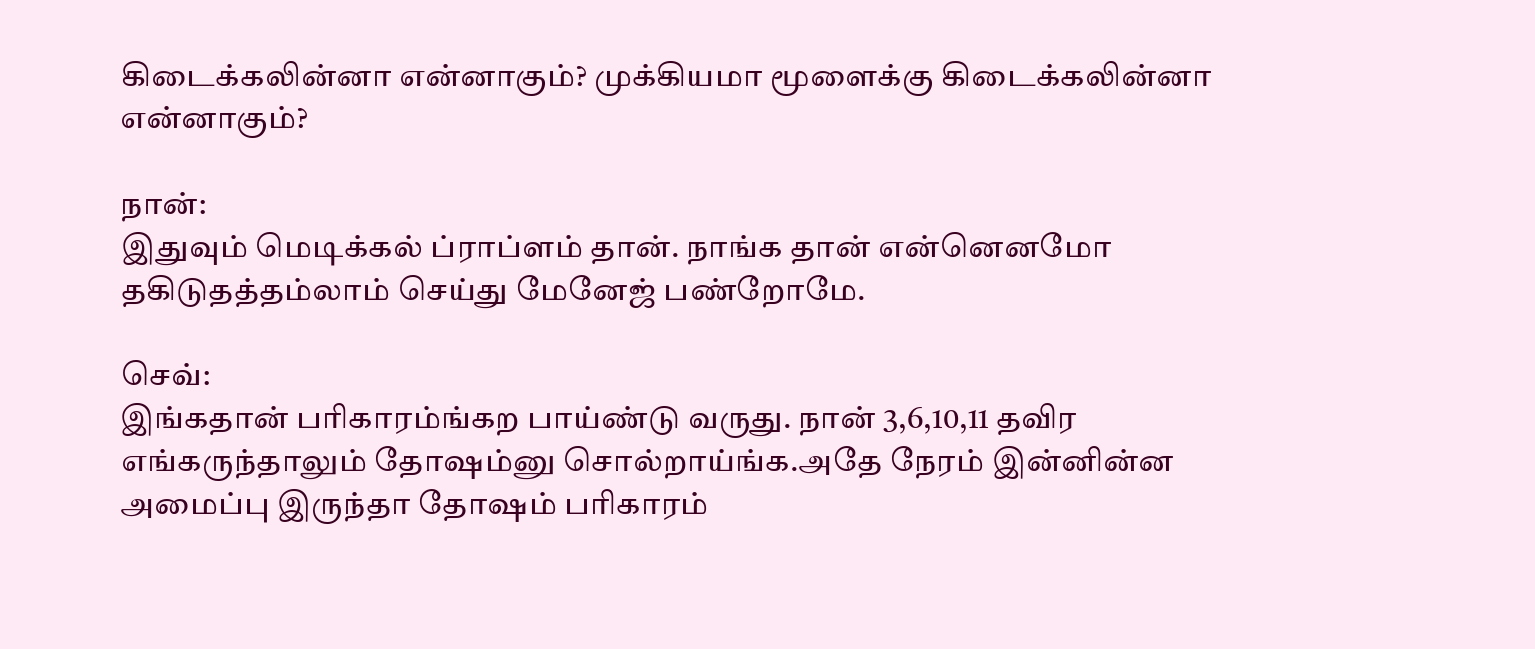கிடைக்கலின்னா என்னாகும்? முக்கியமா மூளைக்கு கிடைக்கலின்னா என்னாகும்?

நான்:
இதுவும் மெடிக்கல் ப்ராப்ளம் தான். நாங்க தான் என்னெனமோ தகிடுதத்தம்லாம் செய்து மேனேஜ் பண்றோமே.

செவ்:
இங்கதான் பரிகாரம்ங்கற பாய்ண்டு வருது. நான் 3,6,10,11 தவிர எங்கருந்தாலும் தோஷம்னு சொல்றாய்ங்க.அதே நேரம் இன்னின்ன அமைப்பு இருந்தா தோஷம் பரிகாரம்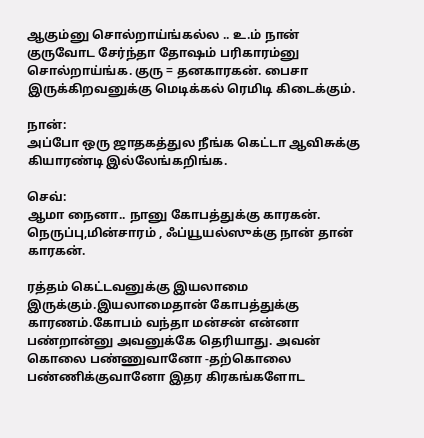ஆகும்னு சொல்றாய்ங்கல்ல .. உ.ம் நான் குருவோட சேர்ந்தா தோஷம் பரிகாரம்னு சொல்றாய்ங்க. குரு = தனகாரகன். பைசா இருக்கிறவனுக்கு மெடிக்கல் ரெமிடி கிடைக்கும்.

நான்:
அப்போ ஒரு ஜாதகத்துல நீங்க கெட்டா ஆவிசுக்கு கியாரண்டி இல்லேங்கறிங்க.

செவ்:
ஆமா நைனா.. நானு கோபத்துக்கு காரகன். நெருப்பு,மின்சாரம் , ஃப்யூயல்ஸுக்கு நான் தான் காரகன்.

ரத்தம் கெட்டவனுக்கு இயலாமை இருக்கும்.இயலாமைதான் கோபத்துக்கு காரணம்.கோபம் வந்தா மன்சன் என்னா பண்றான்னு அவனுக்கே தெரியாது. அவன் கொலை பண்ணுவானோ -தற்கொலை பண்ணிக்குவானோ இதர கிரகங்களோட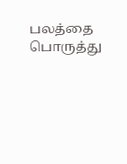பலத்தை பொருத்து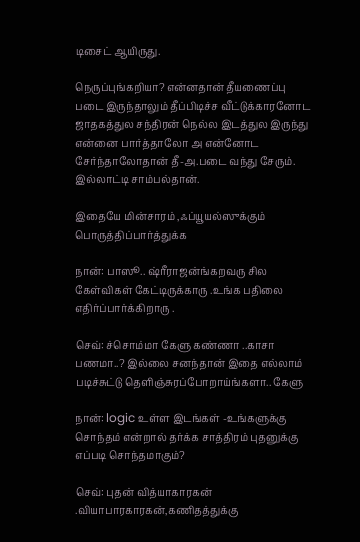டிசைட் ஆயிருது.

நெருப்புங்கறியா? என்னதான் தீயணைப்பு படை இருந்தாலும் தீப்பிடிச்ச வீட்டுக்காரனோட ஜாதகத்துல சந்திரன் நெல்ல இடத்துல இருந்து என்னை பார்த்தாலோ அ என்னோட சேர்ந்தாலோதான் தீ-அ.படை வந்து சேரும். இல்லாட்டி சாம்பல்தான்.

இதையே மின்சாரம் ,ஃப்யூயல்ஸுக்கும் பொருத்திப்பார்த்துக்க

நான்: பாஸூ.. ஷ்ரீராஜன்ங்கறவரு சில கேள்விகள் கேட்டிருக்காரு .உங்க பதிலை எதிர்ப்பார்க்கிறாரு .

செவ்: ச்சொம்மா கேளு கண்ணா ..காசா பணமா..? இல்லை சனந்தான் இதை எல்லாம் படிச்சுட்டு தெளிஞ்சுரப்போறாய்ங்களா.. கேளு

நான்: logic உள்ள இடங்கள் -உங்களுக்கு சொந்தம் என்றால் தர்க்க சாத்திரம் புதனுக்கு எப்படி சொந்தமாகும்?

செவ்: புதன் வித்யாகாரகன் .வியாபாரகாரகன்,கணிதத்துக்கு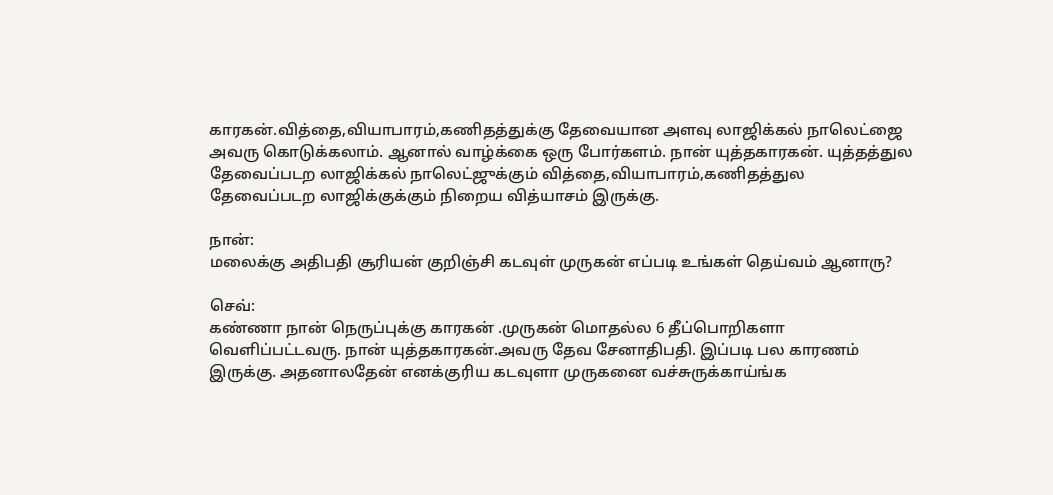காரகன்.வித்தை,வியாபாரம்,கணிதத்துக்கு தேவையான அளவு லாஜிக்கல் நாலெட்ஜை அவரு கொடுக்கலாம். ஆனால் வாழ்க்கை ஒரு போர்களம். நான் யுத்தகாரகன். யுத்தத்துல தேவைப்படற லாஜிக்கல் நாலெட்ஜுக்கும் வித்தை,வியாபாரம்,கணிதத்துல தேவைப்படற லாஜிக்குக்கும் நிறைய வித்யாசம் இருக்கு.

நான்:
மலைக்கு அதிபதி சூரியன் குறிஞ்சி கடவுள் முருகன் எப்படி உங்கள் தெய்வம் ஆனாரு?

செவ்:
கண்ணா நான் நெருப்புக்கு காரகன் .முருகன் மொதல்ல 6 தீப்பொறிகளா வெளிப்பட்டவரு. நான் யுத்தகாரகன்.அவரு தேவ சேனாதிபதி. இப்படி பல காரணம் இருக்கு. அதனாலதேன் எனக்குரிய கடவுளா முருகனை வச்சுருக்காய்ங்க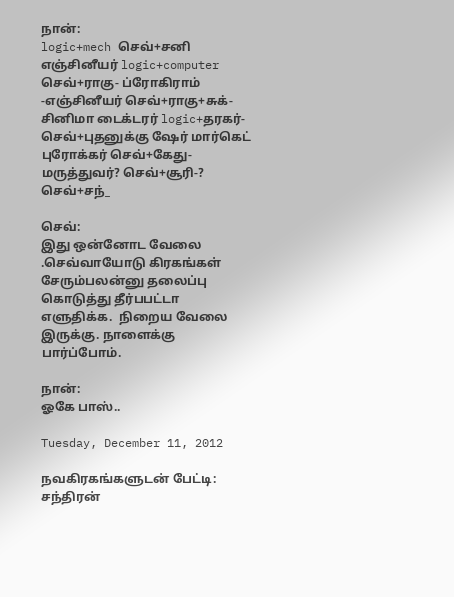நான்:
logic+mech செவ்+சனி எஞ்சினீயர் logic+computer செவ்+ராகு- ப்ரோகிராம் -எஞ்சினீயர் செவ்+ராகு+சுக்- சினிமா டைக்டரர் logic+தரகர்-செவ்+புதனுக்கு ஷேர் மார்கெட் புரோக்கர் செவ்+கேது-மருத்துவர்? செவ்+சூரி-? செவ்+சந்_

செவ்:
இது ஒன்னோட வேலை .செவ்வாயோடு கிரகங்கள் சேரும்பலன்னு தலைப்பு கொடுத்து தீர்பபட்டா எளுதிக்க.  நிறைய வேலை இருக்கு. நாளைக்கு பார்ப்போம்.

நான்:
ஓகே பாஸ்..

Tuesday, December 11, 2012

நவகிரகங்களுடன் பேட்டி: சந்திரன்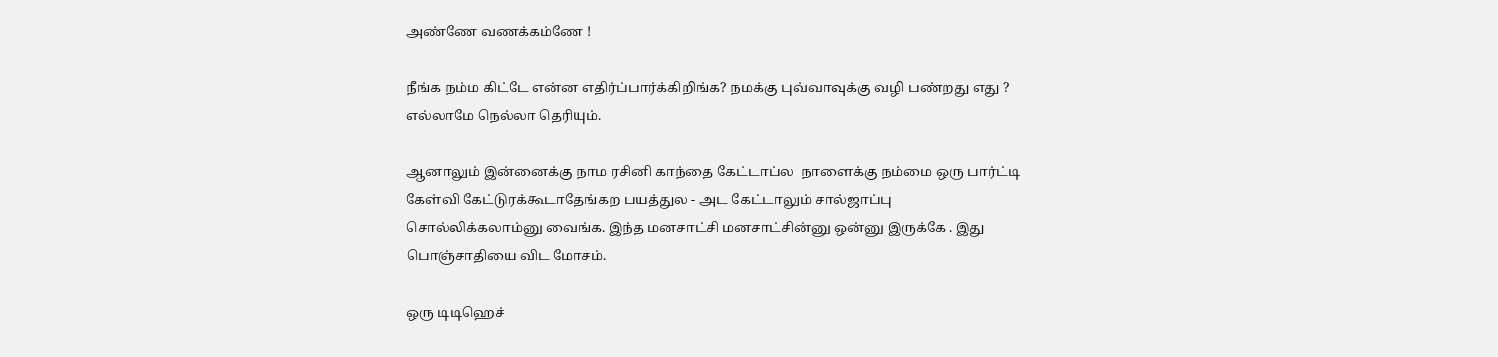அண்ணே வணக்கம்ணே !

நீங்க நம்ம கிட்டே என்ன எதிர்ப்பார்க்கிறிங்க? நமக்கு புவ்வாவுக்கு வழி பண்றது எது ? எல்லாமே நெல்லா தெரியும்.

ஆனாலும் இன்னைக்கு நாம ரசினி காந்தை கேட்டாப்ல  நாளைக்கு நம்மை ஒரு பார்ட்டி கேள்வி கேட்டுரக்கூடாதேங்கற பயத்துல - அட கேட்டாலும் சால்ஜாப்பு சொல்லிக்கலாம்னு வைங்க. இந்த மனசாட்சி மனசாட்சின்னு ஒன்னு இருக்கே . இது பொஞ்சாதியை விட மோசம்.

ஒரு டிடிஹெச்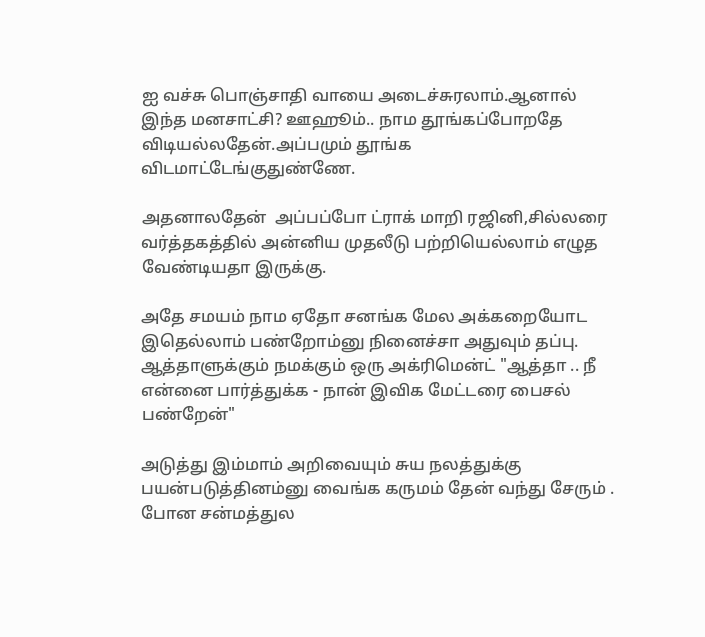ஐ வச்சு பொஞ்சாதி வாயை அடைச்சுரலாம்.ஆனால் இந்த மனசாட்சி? ஊஹூம்.. நாம தூங்கப்போறதே விடியல்லதேன்.அப்பமும் தூங்க விடமாட்டேங்குதுண்ணே.

அதனாலதேன்  அப்பப்போ ட்ராக் மாறி ரஜினி,சில்லரை வர்த்தகத்தில் அன்னிய முதலீடு பற்றியெல்லாம் எழுத வேண்டியதா இருக்கு.

அதே சமயம் நாம ஏதோ சனங்க மேல அக்கறையோட இதெல்லாம் பண்றோம்னு நினைச்சா அதுவும் தப்பு. ஆத்தாளுக்கும் நமக்கும் ஒரு அக்ரிமென்ட் "ஆத்தா .. நீ என்னை பார்த்துக்க - நான் இவிக மேட்டரை பைசல் பண்றேன்"

அடுத்து இம்மாம் அறிவையும் சுய நலத்துக்கு பயன்படுத்தினம்னு வைங்க கருமம் தேன் வந்து சேரும் . போன சன்மத்துல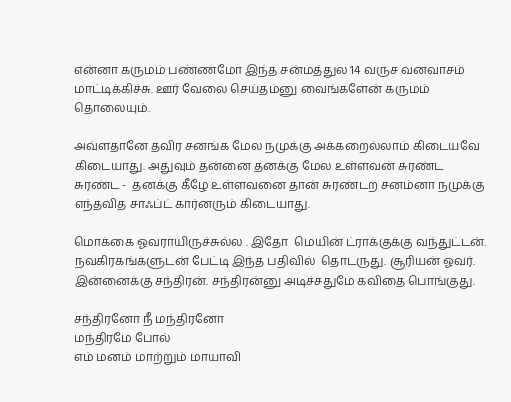என்னா கருமம் பண்ணமோ இந்த சன்மத்துல 14 வருச வனவாசம் மாட்டிக்கிச்சு. ஊர் வேலை செய்தம்னு வைங்களேன் கருமம் தொலையும்.

அவ்ளதானே தவிர சனங்க மேல நமுக்கு அக்கறைல்லாம் கிடையவே கிடையாது. அதுவும் தன்னை தனக்கு மேல உள்ளவன் சுரண்ட சுரண்ட -  தனக்கு கீழே உள்ளவனை தான் சுரண்டற சனம்னா நமுக்கு எந்தவித சாஃப்ட் கார்னரும் கிடையாது.

மொக்கை ஓவராயிருச்சுல்ல . இதோ  மெயின் ட்ராக்குக்கு வந்துட்டன். நவகிரகங்களுடன் பேட்டி இந்த பதிவில்  தொடருது. சூரியன் ஓவர். இன்னைக்கு சந்திரன். சந்திரன்னு அடிச்சதுமே கவிதை பொங்குது.

சந்திரனோ நீ மந்திரனோ
மந்திரமே போல்
எம் மனம் மாற்றும் மாயாவி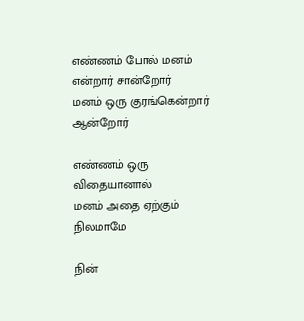எண்ணம் போல் மனம் என்றார் சான்றோர்
மனம் ஒரு குரங்கென்றார் ஆன்றோர்

எண்ணம் ஒரு விதையானால்
மனம் அதை ஏற்கும் நிலமாமே

நின்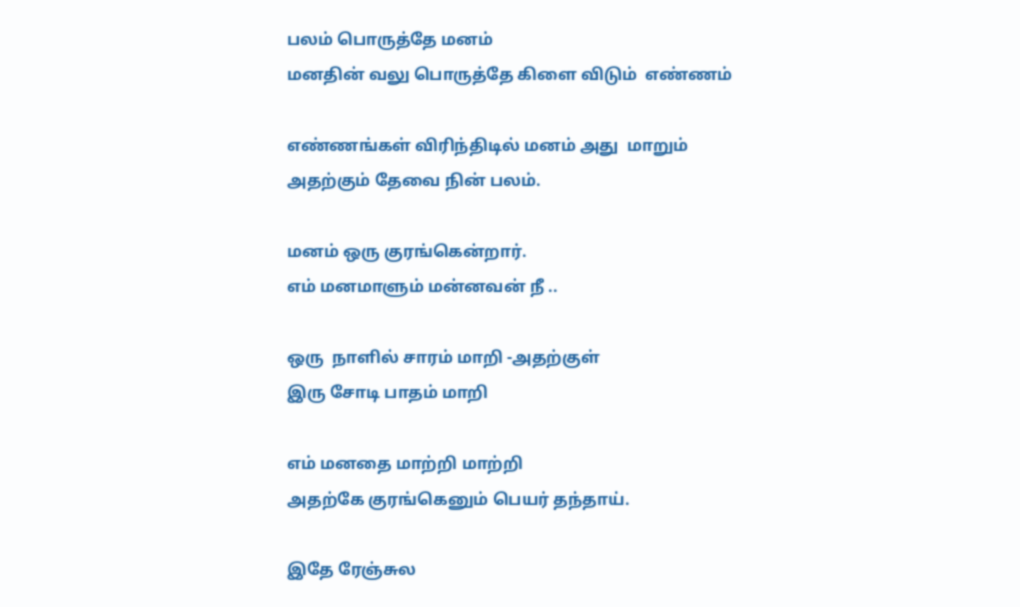பலம் பொருத்தே மனம்
மனதின் வலு பொருத்தே கிளை விடும்  எண்ணம்

எண்ணங்கள் விரிந்திடில் மனம் அது  மாறும்
அதற்கும் தேவை நின் பலம்.

மனம் ஒரு குரங்கென்றார்.
எம் மனமாளும் மன்னவன் நீ ..

ஒரு  நாளில் சாரம் மாறி -அதற்குள்
இரு சோடி பாதம் மாறி

எம் மனதை மாற்றி மாற்றி
அதற்கே குரங்கெனும் பெயர் தந்தாய்.

இதே ரேஞ்சுல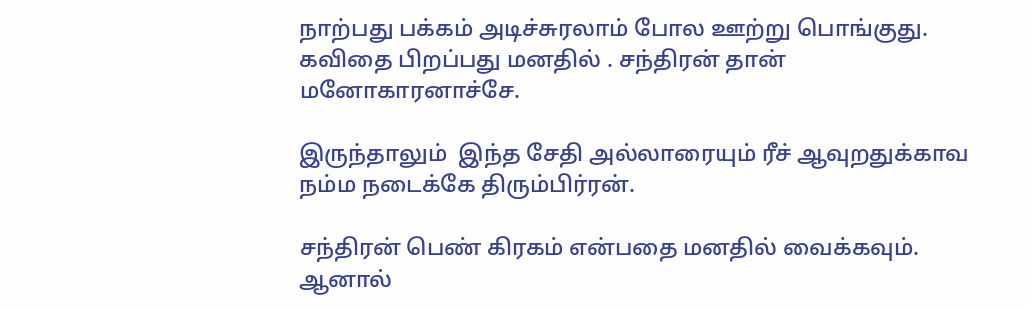நாற்பது பக்கம் அடிச்சுரலாம் போல ஊற்று பொங்குது. கவிதை பிறப்பது மனதில் . சந்திரன் தான் மனோகாரனாச்சே.

இருந்தாலும்  இந்த சேதி அல்லாரையும் ரீச் ஆவுறதுக்காவ நம்ம நடைக்கே திரும்பிர்ரன்.

சந்திரன் பெண் கிரகம் என்பதை மனதில் வைக்கவும். ஆனால்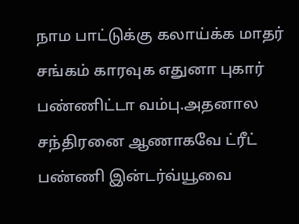நாம பாட்டுக்கு கலாய்க்க மாதர் சங்கம் காரவுக எதுனா புகார் பண்ணிட்டா வம்பு.அதனால சந்திரனை ஆணாகவே ட்ரீட் பண்ணி இன்டர்வ்யூவை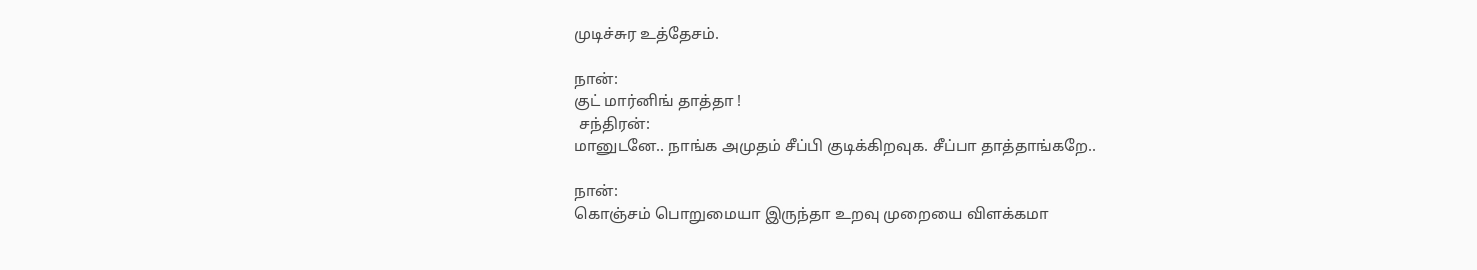முடிச்சுர உத்தேசம்.

நான்:
குட் மார்னிங் தாத்தா !
 சந்திரன்:
மானுடனே.. நாங்க அமுதம் சீப்பி குடிக்கிறவுக. சீப்பா தாத்தாங்கறே..

நான்:
கொஞ்சம் பொறுமையா இருந்தா உறவு முறையை விளக்கமா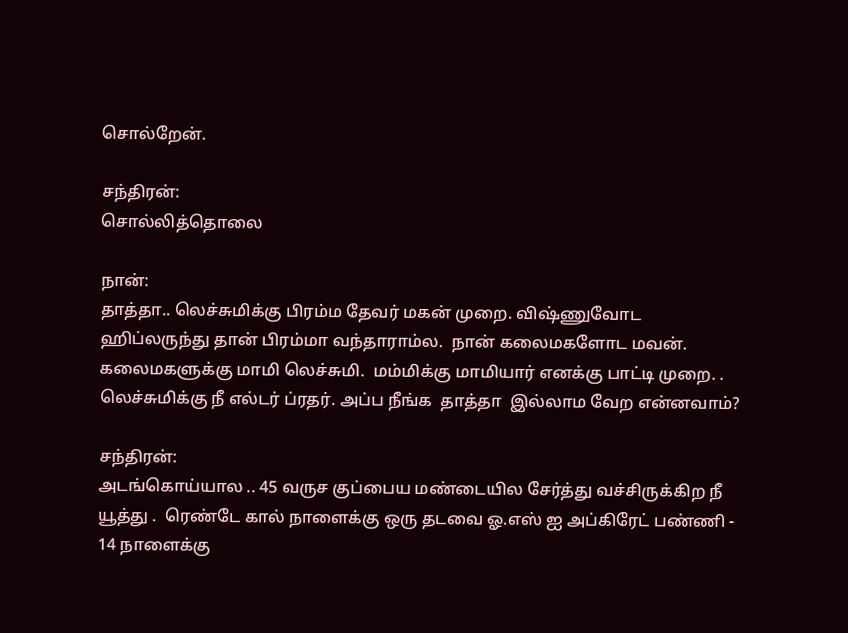சொல்றேன்.

சந்திரன்:
சொல்லித்தொலை

நான்:
தாத்தா.. லெச்சுமிக்கு பிரம்ம தேவர் மகன் முறை. விஷ்ணுவோட ஹிப்லருந்து தான் பிரம்மா வந்தாராம்ல.  நான் கலைமகளோட மவன். கலைமகளுக்கு மாமி லெச்சுமி.  மம்மிக்கு மாமியார் எனக்கு பாட்டி முறை. . லெச்சுமிக்கு நீ எல்டர் ப்ரதர். அப்ப நீங்க  தாத்தா  இல்லாம வேற என்னவாம்?

சந்திரன்:
அடங்கொய்யால .. 45 வருச குப்பைய மண்டையில சேர்த்து வச்சிருக்கிற நீ யூத்து .  ரெண்டே கால் நாளைக்கு ஒரு தடவை ஓ.எஸ் ஐ அப்கிரேட் பண்ணி - 14 நாளைக்கு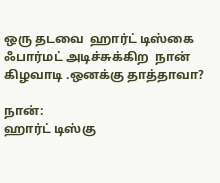ஒரு தடவை  ஹார்ட் டிஸ்கை ஃபார்மட் அடிச்சுக்கிற  நான் கிழவாடி .ஒனக்கு தாத்தாவா?

நான்:
ஹார்ட் டிஸ்கு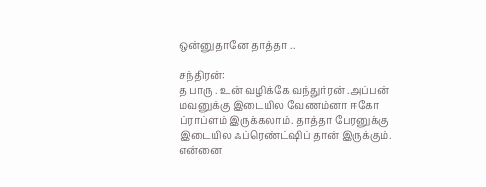ஒன்னுதானே தாத்தா ..

சந்திரன்:
த பாரு . உன் வழிக்கே வந்துர்ரன் .அப்பன் மவனுக்கு இடையில வேணம்னா ஈகோ ப்ராப்ளம் இருக்கலாம். தாத்தா பேரனுக்கு இடையில ஃப்ரெண்ட்ஷிப் தான் இருக்கும். என்னை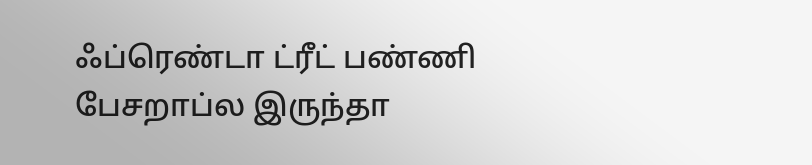ஃப்ரெண்டா ட்ரீட் பண்ணி பேசறாப்ல இருந்தா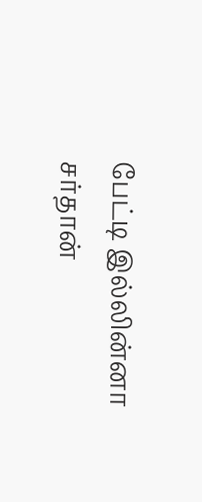பேட்டி இல்லின்னா சர்தான்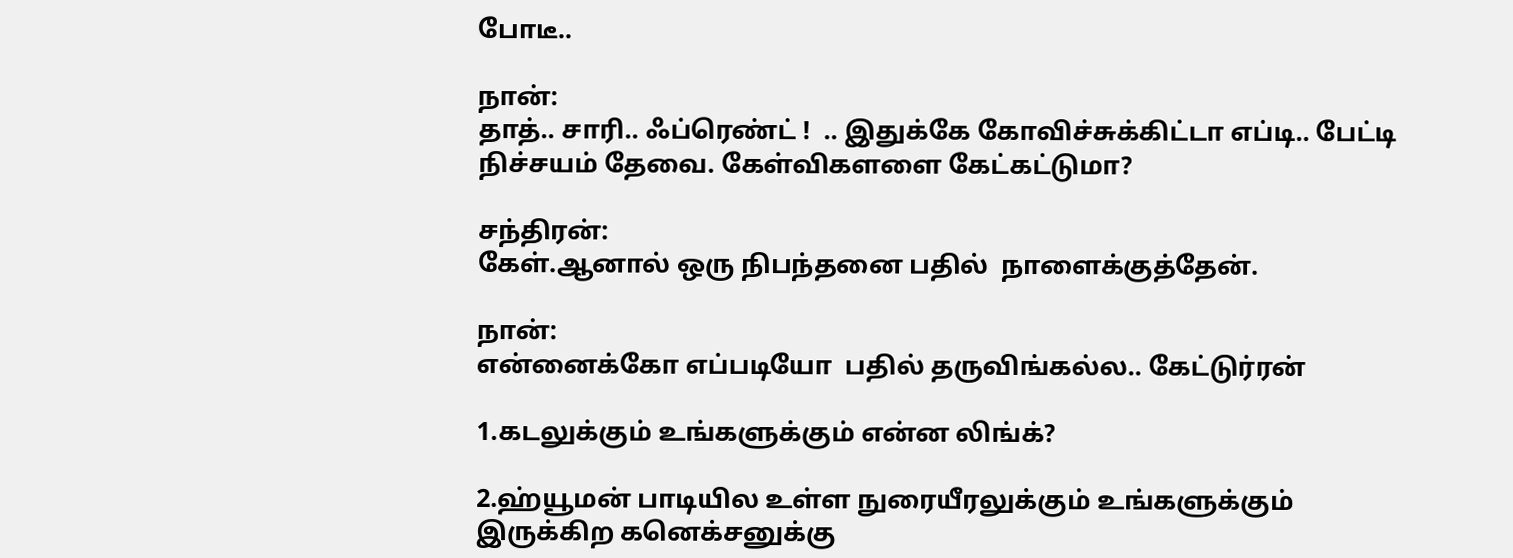போடீ..

நான்:
தாத்.. சாரி.. ஃப்ரெண்ட் !  .. இதுக்கே கோவிச்சுக்கிட்டா எப்டி.. பேட்டி நிச்சயம் தேவை. கேள்விகளளை கேட்கட்டுமா?

சந்திரன்:
கேள்.ஆனால் ஒரு நிபந்தனை பதில்  நாளைக்குத்தேன்.

நான்:
என்னைக்கோ எப்படியோ  பதில் தருவிங்கல்ல.. கேட்டுர்ரன்

1.கடலுக்கும் உங்களுக்கும் என்ன லிங்க்?

2.ஹ்யூமன் பாடியில உள்ள நுரையீரலுக்கும் உங்களுக்கும் இருக்கிற கனெக்சனுக்கு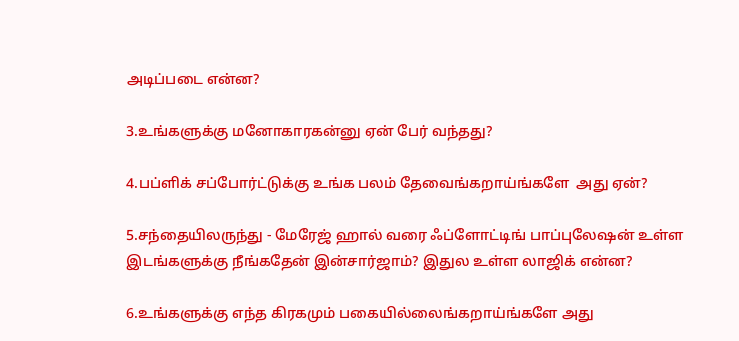அடிப்படை என்ன?

3.உங்களுக்கு மனோகாரகன்னு ஏன் பேர் வந்தது?

4.பப்ளிக் சப்போர்ட்டுக்கு உங்க பலம் தேவைங்கறாய்ங்களே  அது ஏன்?

5.சந்தையிலருந்து - மேரேஜ் ஹால் வரை ஃப்ளோட்டிங் பாப்புலேஷன் உள்ள இடங்களுக்கு நீங்கதேன் இன்சார்ஜாம்? இதுல உள்ள லாஜிக் என்ன?

6.உங்களுக்கு எந்த கிரகமும் பகையில்லைங்கறாய்ங்களே அது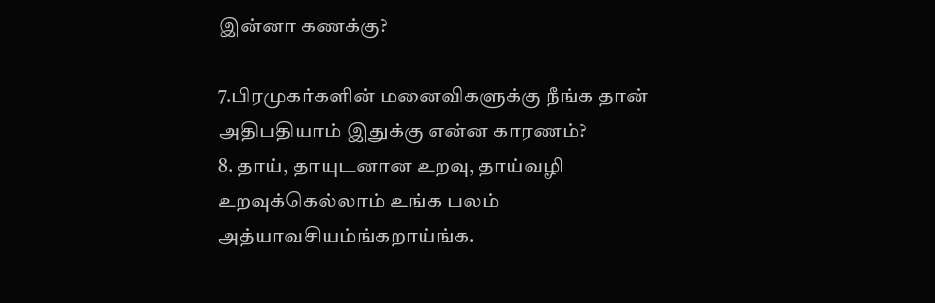இன்னா கணக்கு?

7.பிரமுகர்களின் மனைவிகளுக்கு நீங்க தான் அதிபதியாம் இதுக்கு என்ன காரணம்?
8. தாய், தாயுடனான உறவு, தாய்வழி உறவுக்கெல்லாம் உங்க பலம் அத்யாவசியம்ங்கறாய்ங்க.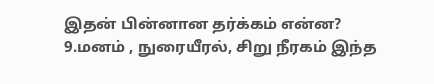இதன் பின்னான தர்க்கம் என்ன?
9.மனம் , நுரையீரல், சிறு நீரகம் இந்த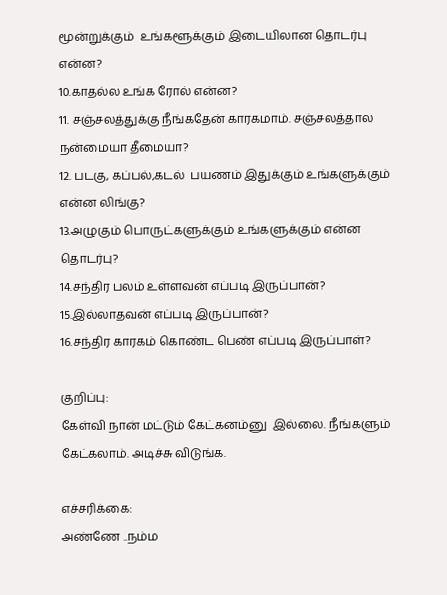மூன்றுக்கும்  உங்களூக்கும் இடையிலான தொடர்பு என்ன?
10.காதல்ல உங்க ரோல் என்ன?
11. சஞ்சலத்துக்கு நீங்கதேன் காரகமாம். சஞ்சலத்தால நன்மையா தீமையா?
12. படகு, கப்பல்,கடல்  பயணம் இதுக்கும் உங்களுக்கும் என்ன லிங்கு?
13.அழுகும் பொருட்களுக்கும் உங்களுக்கும் என்ன தொடர்பு?
14.சந்திர பலம் உள்ளவன் எப்படி இருப்பான்?
15.இல்லாதவன் எப்படி இருப்பான்?
16.சந்திர காரகம் கொண்ட பெண் எப்படி இருப்பாள்?

குறிப்பு:
கேள்வி நான் மட்டும் கேட்கனம்னு  இல்லை. நீங்களும் கேட்கலாம். அடிச்சு விடுங்க.

எச்சரிக்கை:
அண்ணே ..நம்ம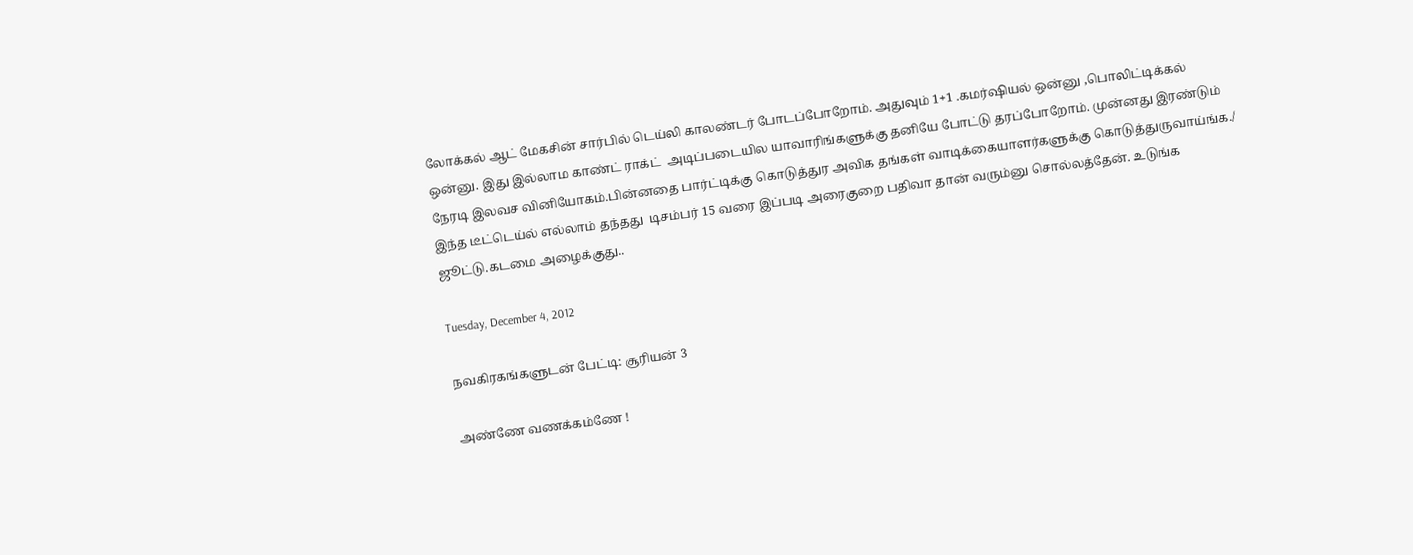லோக்கல் ஆட் மேகசின் சார்பில் டெய்லி காலண்டர் போடப்போறோம். அதுவும் 1+1 .கமர்ஷியல் ஒன்னு ,பொலிட்டிக்கல் ஒன்னு. இது இல்லாம காண்ட் ராக்ட்  அடிப்படையில யாவாரிங்களுக்கு தனியே போட்டு தரப்போறோம். முன்னது இரண்டும்  நேரடி இலவச வினியோகம்.பின்னதை பார்ட்டிக்கு கொடுத்துர அவிக தங்கள் வாடிக்கையாளர்களுக்கு கொடுத்துருவாய்ங்க./
இந்த டீட்டெய்ல் எல்லாம் தந்தது  டிசம்பர் 15 வரை இப்படி அரைகுறை பதிவா தான் வரும்னு சொல்லத்தேன். உடுங்க ஜூட்டு.கடமை அழைக்குது..

Tuesday, December 4, 2012

நவகிரகங்களுடன் பேட்டி: சூரியன் 3

அண்ணே வணக்கம்ணே !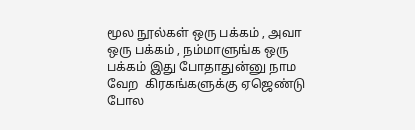மூல நூல்கள் ஒரு பக்கம் , அவா ஒரு பக்கம் , நம்மாளுங்க ஒரு பக்கம் இது போதாதுன்னு நாம வேற  கிரகங்களுக்கு ஏஜெண்டு போல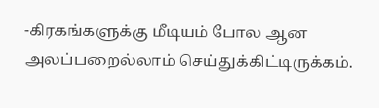-கிரகங்களுக்கு மீடியம் போல ஆன அலப்பறைல்லாம் செய்துக்கிட்டிருக்கம்.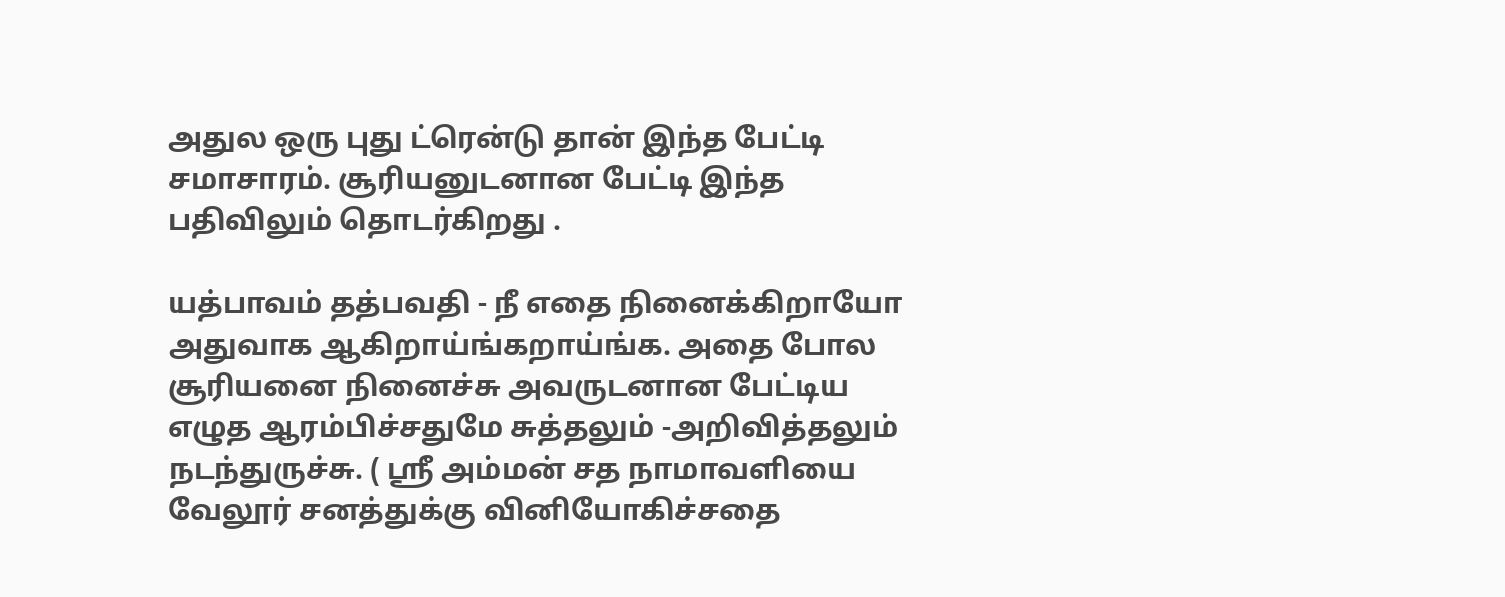அதுல ஒரு புது ட்ரென்டு தான் இந்த பேட்டி சமாசாரம். சூரியனுடனான பேட்டி இந்த பதிவிலும் தொடர்கிறது .

யத்பாவம் தத்பவதி - நீ எதை நினைக்கிறாயோ அதுவாக ஆகிறாய்ங்கறாய்ங்க. அதை போல சூரியனை நினைச்சு அவருடனான பேட்டிய எழுத ஆரம்பிச்சதுமே சுத்தலும் -அறிவித்தலும் நடந்துருச்சு. ( ஸ்ரீ அம்மன் சத நாமாவளியை வேலூர் சனத்துக்கு வினியோகிச்சதை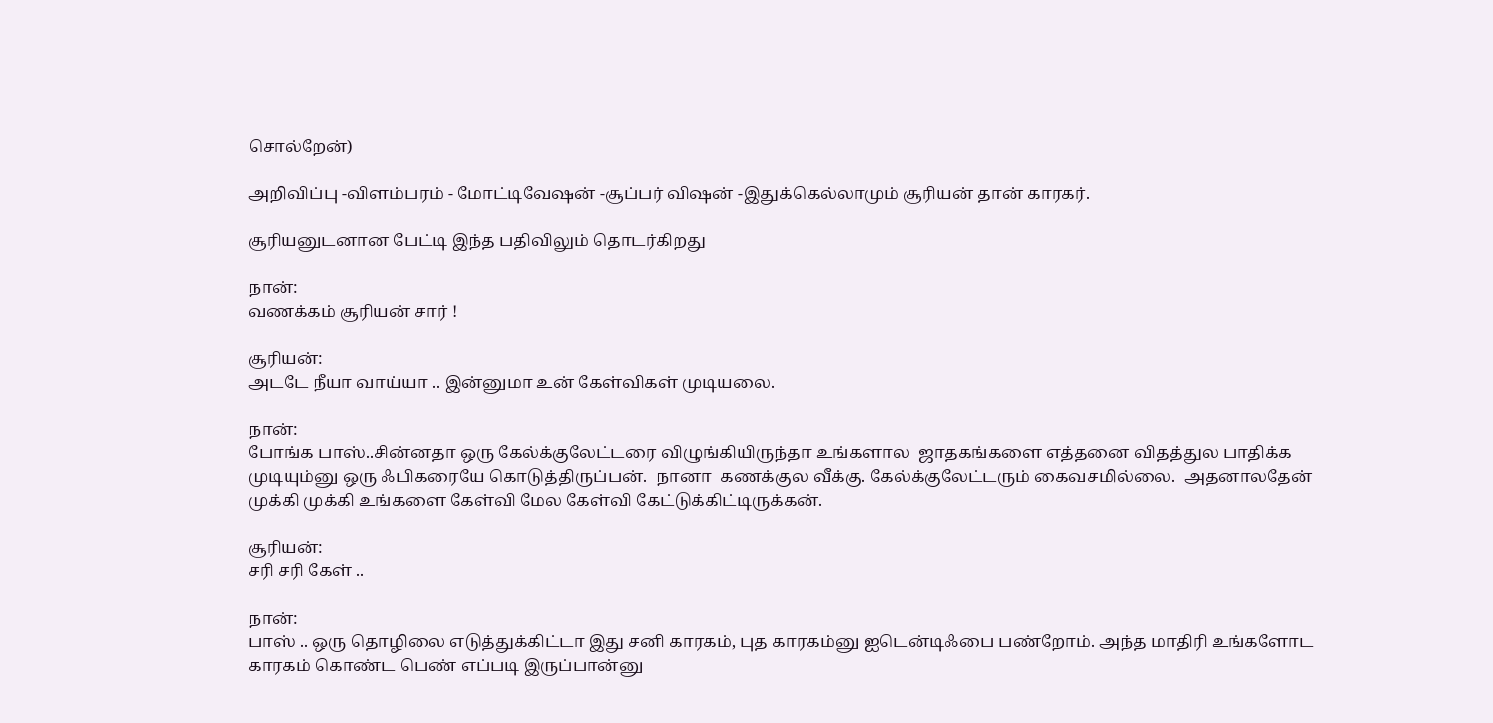சொல்றேன்)

அறிவிப்பு -விளம்பரம் - மோட்டிவேஷன் -சூப்பர் விஷன் -இதுக்கெல்லாமும் சூரியன் தான் காரகர்.

சூரியனுடனான பேட்டி இந்த பதிவிலும் தொடர்கிறது

நான்:
வணக்கம் சூரியன் சார் !

சூரியன்:
அடடே நீயா வாய்யா .. இன்னுமா உன் கேள்விகள் முடியலை.

நான்:
போங்க பாஸ்..சின்னதா ஒரு கேல்க்குலேட்டரை விழுங்கியிருந்தா உங்களால  ஜாதகங்களை எத்தனை விதத்துல பாதிக்க முடியும்னு ஒரு ஃபிகரையே கொடுத்திருப்பன்.  நானா  கணக்குல வீக்கு. கேல்க்குலேட்டரும் கைவசமில்லை.  அதனாலதேன் முக்கி முக்கி உங்களை கேள்வி மேல கேள்வி கேட்டுக்கிட்டிருக்கன்.

சூரியன்:
சரி சரி கேள் ..

நான்:
பாஸ் .. ஒரு தொழிலை எடுத்துக்கிட்டா இது சனி காரகம், புத காரகம்னு ஐடென்டிஃபை பண்றோம். அந்த மாதிரி உங்களோட காரகம் கொண்ட பெண் எப்படி இருப்பான்னு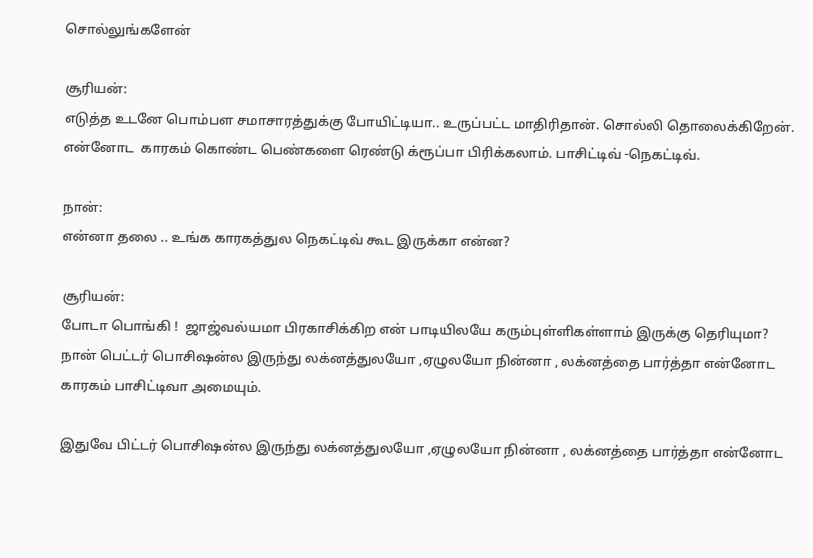சொல்லுங்களேன்

சூரியன்:
எடுத்த உடனே பொம்பள சமாசாரத்துக்கு போயிட்டியா.. உருப்பட்ட மாதிரிதான். சொல்லி தொலைக்கிறேன். என்னோட  காரகம் கொண்ட பெண்களை ரெண்டு க்ரூப்பா பிரிக்கலாம். பாசிட்டிவ் -நெகட்டிவ்.

நான்:
என்னா தலை .. உங்க காரகத்துல நெகட்டிவ் கூட இருக்கா என்ன?

சூரியன்:
போடா பொங்கி !  ஜாஜ்வல்யமா பிரகாசிக்கிற என் பாடியிலயே கரும்புள்ளிகள்ளாம் இருக்கு தெரியுமா? நான் பெட்டர் பொசிஷன்ல இருந்து லக்னத்துலயோ ,ஏழுலயோ நின்னா , லக்னத்தை பார்த்தா என்னோட காரகம் பாசிட்டிவா அமையும்.

இதுவே பிட்டர் பொசிஷன்ல இருந்து லக்னத்துலயோ ,ஏழுலயோ நின்னா , லக்னத்தை பார்த்தா என்னோட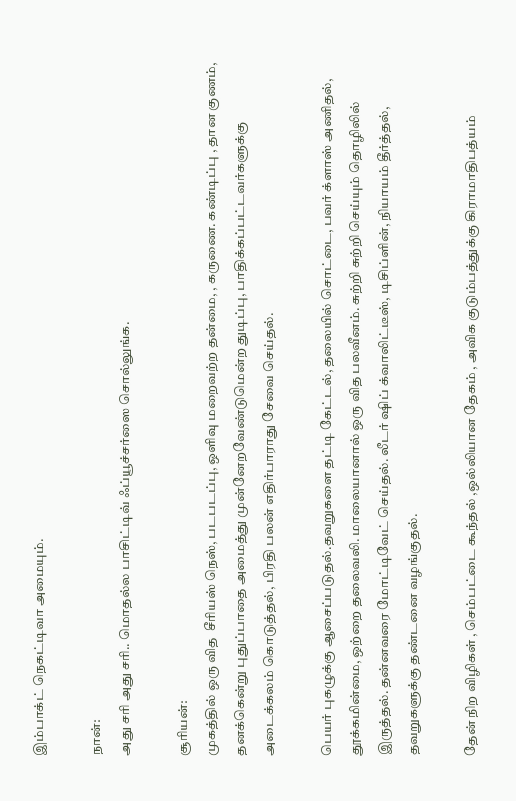இம்பாக்ட் நெகட்டிவா அமையும்.

நான்:
அது சரி அது சரி.. மொதல்ல பாசிட்டிவ் ஃப்யூச்சர்ஸை சொல்லுங்க.

சூரியன்:
முகத்தில் ஒரு வித  சீரியஸ் நெஸ், படபடப்பு, ஒளிவு மறைவற்ற தன்மை, , கருணை. கண்டிப்பு , தான குணம், தனக்கென்று புதுப்பாதை அமைத்து முன்னேறவேண்டுமென்ற துடிப்பு, பாதிக்கப்பட்டவர்களுக்கு அடைக்கலம் கொடுத்தல், பிரதி பலன் எதிர்பாராது சேவை செய்தல்.

பெயர் புகழுக்கு ஆசைப்படுதல்.தவறுகளை தட்டி கேட்டல், தலையில் சொட்டை, பவர் க்ளாஸ் அணிதல், தூக்கமின்மை, ஒற்றை தலைவலி. மாலையானால் ஒரு வித பலவீனம். சுற்றி சுற்றி செய்யும் தொழிலில் இருத்தல். தன்னவரை மோட்டிவேட் செய்தல். லீடர் ஷிப் க்வாலிட்டீஸ், டிசிப்ளின், நியாயம் தீர்த்தல், தவறுகளுக்கு தண்டனை வழங்குதல்.

தேன் நிற விழிகள் , செம்பட்டை கூந்தல் ,ஒல்லியான தேகம் , அவிக குடும்பத்துக்கு கிராமாதிபத்யம்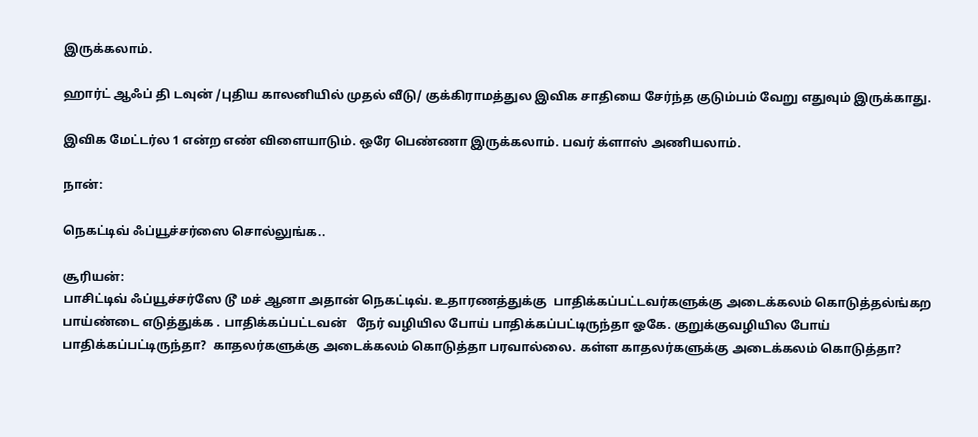இருக்கலாம்.

ஹார்ட் ஆஃப் தி டவுன் /புதிய காலனியில் முதல் வீடு/ குக்கிராமத்துல இவிக சாதியை சேர்ந்த குடும்பம் வேறு எதுவும் இருக்காது.

இவிக மேட்டர்ல 1 என்ற எண் விளையாடும். ஒரே பெண்ணா இருக்கலாம். பவர் க்ளாஸ் அணியலாம்.

நான்:

நெகட்டிவ் ஃப்யூச்சர்ஸை சொல்லுங்க..

சூரியன்:
பாசிட்டிவ் ஃப்யூச்சர்ஸே டூ மச் ஆனா அதான் நெகட்டிவ். உதாரணத்துக்கு  பாதிக்கப்பட்டவர்களுக்கு அடைக்கலம் கொடுத்தல்ங்கற பாய்ண்டை எடுத்துக்க . பாதிக்கப்பட்டவன்   நேர் வழியில போய் பாதிக்கப்பட்டிருந்தா ஓகே. குறுக்குவழியில போய் பாதிக்கப்பட்டிருந்தா?  காதலர்களுக்கு அடைக்கலம் கொடுத்தா பரவால்லை. கள்ள காதலர்களுக்கு அடைக்கலம் கொடுத்தா?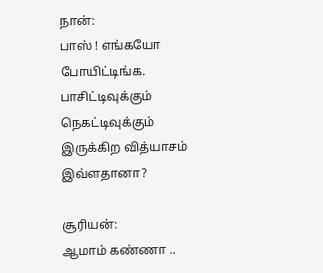நான்:
பாஸ் ! எங்கயோ போயிட்டிங்க. பாசிட்டிவுக்கும் நெகட்டிவுக்கும் இருக்கிற வித்யாசம் இவ்ளதானா?

சூரியன்:
ஆமாம் கண்ணா ..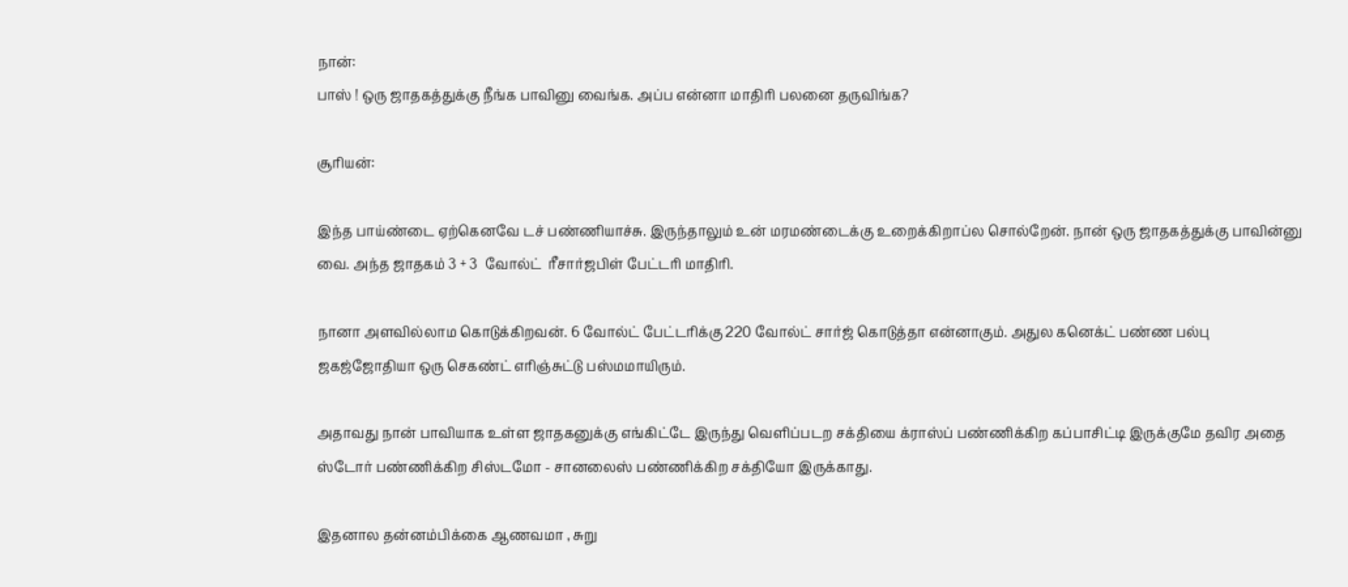நான்:
பாஸ் ! ஒரு ஜாதகத்துக்கு நீங்க பாவினு வைங்க. அப்ப என்னா மாதிரி பலனை தருவிங்க?

சூரியன்:

இந்த பாய்ண்டை ஏற்கெனவே டச் பண்ணியாச்சு. இருந்தாலும் உன் மரமண்டைக்கு உறைக்கிறாப்ல சொல்றேன். நான் ஒரு ஜாதகத்துக்கு பாவின்னு வை. அந்த ஜாதகம் 3 + 3  வோல்ட்  ரீசார்ஜபிள் பேட்டரி மாதிரி.

நானா அளவில்லாம கொடுக்கிறவன். 6 வோல்ட் பேட்டரிக்கு 220 வோல்ட் சார்ஜ் கொடுத்தா என்னாகும். அதுல கனெக்ட் பண்ண பல்பு ஜகஜ்ஜோதியா ஒரு செகண்ட் எரிஞ்சுட்டு பஸ்மமாயிரும்.

அதாவது நான் பாவியாக உள்ள ஜாதகனுக்கு எங்கிட்டே இருந்து வெளிப்படற சக்தியை க்ராஸ்ப் பண்ணிக்கிற கப்பாசிட்டி இருக்குமே தவிர அதை ஸ்டோர் பண்ணிக்கிற சிஸ்டமோ - சானலைஸ் பண்ணிக்கிற சக்தியோ இருக்காது.

இதனால தன்னம்பிக்கை ஆணவமா , சுறு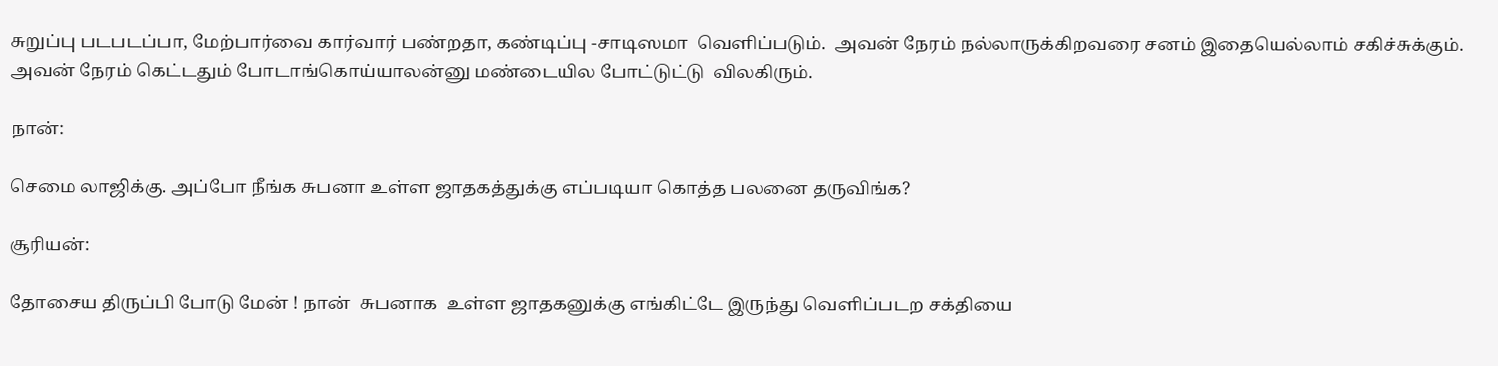சுறுப்பு படபடப்பா, மேற்பார்வை கார்வார் பண்றதா, கண்டிப்பு -சாடிஸமா  வெளிப்படும்.  அவன் நேரம் நல்லாருக்கிறவரை சனம் இதையெல்லாம் சகிச்சுக்கும். அவன் நேரம் கெட்டதும் போடாங்கொய்யாலன்னு மண்டையில போட்டுட்டு  விலகிரும்.

நான்:

செமை லாஜிக்கு. அப்போ நீங்க சுபனா உள்ள ஜாதகத்துக்கு எப்படியா கொத்த பலனை தருவிங்க?

சூரியன்:

தோசைய திருப்பி போடு மேன் ! நான்  சுபனாக  உள்ள ஜாதகனுக்கு எங்கிட்டே இருந்து வெளிப்படற சக்தியை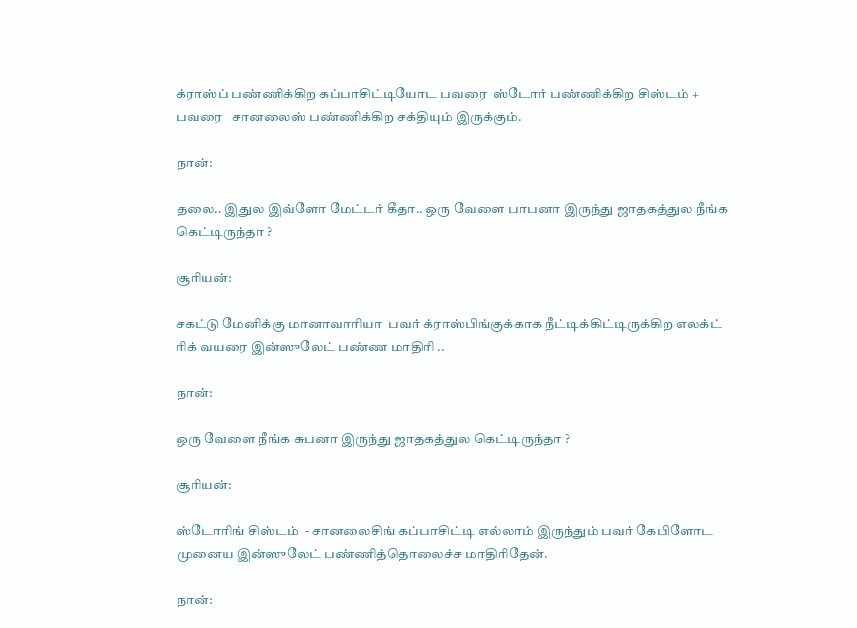க்ராஸ்ப் பண்ணிக்கிற கப்பாசிட்டியோட பவரை  ஸ்டோர் பண்ணிக்கிற சிஸ்டம் + பவரை   சானலைஸ் பண்ணிக்கிற சக்தியும் இருக்கும்.

நான்:

தலை.. இதுல இவ்ளோ மேட்டர் கீதா.. ஒரு வேளை பாபனா இருந்து ஜாதகத்துல நீங்க கெட்டிருந்தா ?

சூரியன்:

சகட்டு மேனிக்கு மானாவாரியா  பவர் க்ராஸ்பிங்குக்காக நீட்டிக்கிட்டிருக்கிற எலக்ட் ரிக் வயரை இன்ஸுலேட் பண்ண மாதிரி ..

நான்:

ஒரு வேளை நீங்க சுபனா இருந்து ஜாதகத்துல கெட்டிருந்தா ?

சூரியன்:

ஸ்டோரிங் சிஸ்டம்  - சானலைசிங் கப்பாசிட்டி எல்லாம் இருந்தும் பவர் கேபிளோட முனைய இன்ஸுலேட் பண்ணித்தொலைச்ச மாதிரிதேன்.

நான்: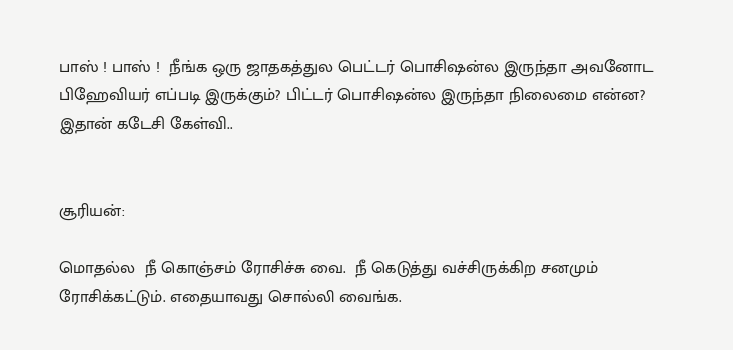பாஸ் ! பாஸ் !  நீங்க ஒரு ஜாதகத்துல பெட்டர் பொசிஷன்ல இருந்தா அவனோட பிஹேவியர் எப்படி இருக்கும்? பிட்டர் பொசிஷன்ல இருந்தா நிலைமை என்ன?  இதான் கடேசி கேள்வி..


சூரியன்:

மொதல்ல  நீ கொஞ்சம் ரோசிச்சு வை.  நீ கெடுத்து வச்சிருக்கிற சனமும் ரோசிக்கட்டும். எதையாவது சொல்லி வைங்க.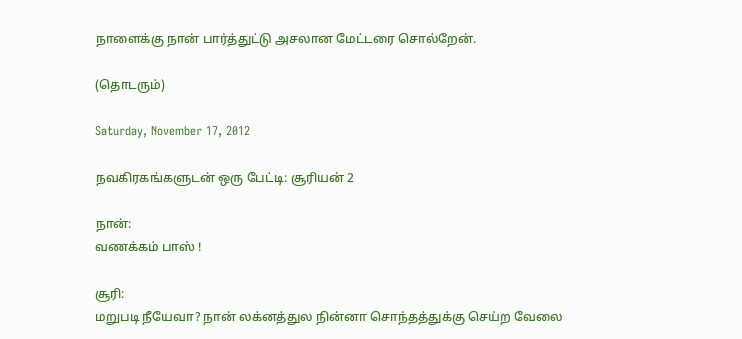நாளைக்கு நான் பார்த்துட்டு அசலான மேட்டரை சொல்றேன்.

(தொடரும்)

Saturday, November 17, 2012

நவகிரகங்களுடன் ஒரு பேட்டி: சூரியன் 2

நான்:
வணக்கம் பாஸ் !

சூரி:
மறுபடி நீயேவா? நான் லக்னத்துல நின்னா சொந்தத்துக்கு செய்ற வேலை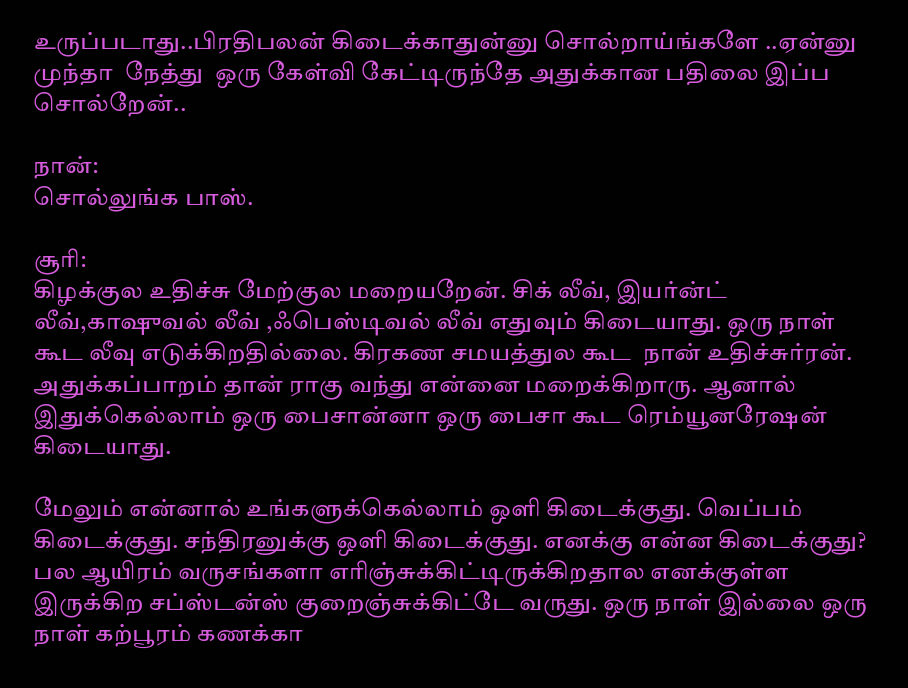உருப்படாது..பிரதிபலன் கிடைக்காதுன்னு சொல்றாய்ங்களே ..ஏன்னு முந்தா  நேத்து  ஒரு கேள்வி கேட்டிருந்தே அதுக்கான பதிலை இப்ப சொல்றேன்..

நான்:
சொல்லுங்க பாஸ்.

சூரி:
கிழக்குல உதிச்சு மேற்குல மறையறேன். சிக் லீவ், இயர்ன்ட் லீவ்,காஷுவல் லீவ் ,ஃபெஸ்டிவல் லீவ் எதுவும் கிடையாது. ஒரு நாள் கூட லீவு எடுக்கிறதில்லை. கிரகண சமயத்துல கூட  நான் உதிச்சுர்ரன். அதுக்கப்பாறம் தான் ராகு வந்து என்னை மறைக்கிறாரு. ஆனால் இதுக்கெல்லாம் ஒரு பைசான்னா ஒரு பைசா கூட ரெம்யூனரேஷன் கிடையாது.

மேலும் என்னால் உங்களுக்கெல்லாம் ஒளி கிடைக்குது. வெப்பம் கிடைக்குது. சந்திரனுக்கு ஒளி கிடைக்குது. எனக்கு என்ன கிடைக்குது? பல ஆயிரம் வருசங்களா எரிஞ்சுக்கிட்டிருக்கிறதால எனக்குள்ள இருக்கிற சப்ஸ்டன்ஸ் குறைஞ்சுக்கிட்டே வருது. ஒரு நாள் இல்லை ஒரு நாள் கற்பூரம் கணக்கா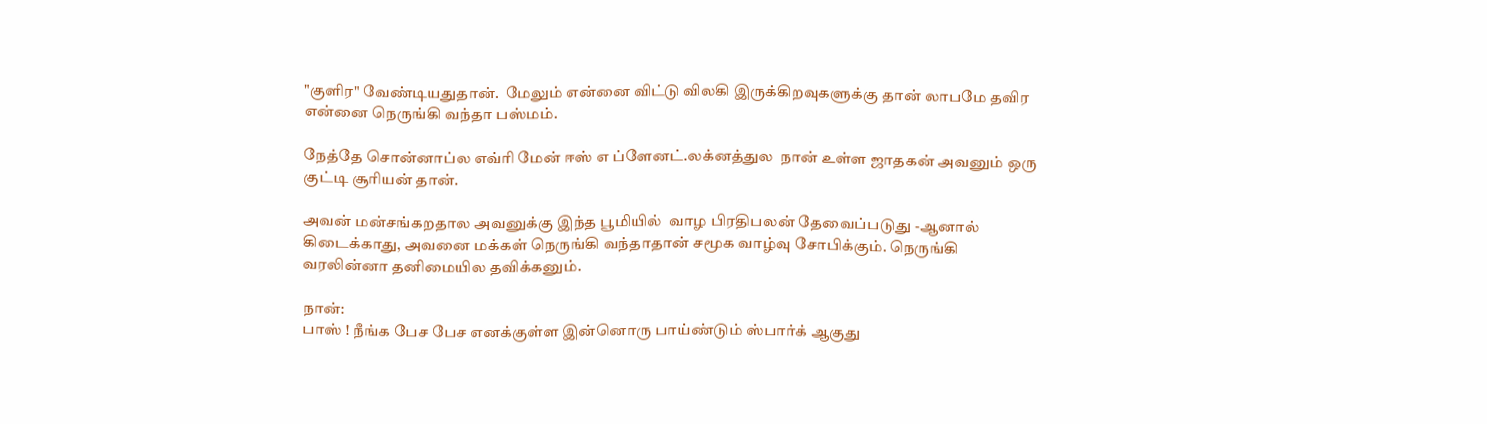"குளிர" வேண்டியதுதான்.  மேலும் என்னை விட்டு விலகி இருக்கிறவுகளுக்கு தான் லாபமே தவிர என்னை நெருங்கி வந்தா பஸ்மம்.

நேத்தே சொன்னாப்ல எவ்ரி மேன் ஈஸ் எ ப்ளேனட்.லக்னத்துல  நான் உள்ள ஜாதகன் அவனும் ஒரு குட்டி சூரியன் தான்.

அவன் மன்சங்கறதால அவனுக்கு இந்த பூமியில்  வாழ பிரதிபலன் தேவைப்படுது -ஆனால் கிடைக்காது, அவனை மக்கள் நெருங்கி வந்தாதான் சமூக வாழ்வு சோபிக்கும். நெருங்கி வரலின்னா தனிமையில தவிக்கனும்.

நான்:
பாஸ் ! நீங்க பேச பேச எனக்குள்ள இன்னொரு பாய்ண்டும் ஸ்பார்க் ஆகுது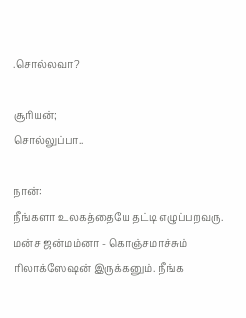.சொல்லவா?

சூரியன்;
சொல்லுப்பா..

நான்:
நீங்களா உலகத்தையே தட்டி எழுப்பறவரு. மன்ச ஜன்மம்னா - கொஞ்சமாச்சும் ரிலாக்ஸேஷன் இருக்கனும். நீங்க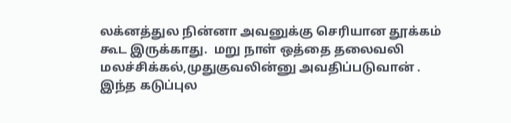லக்னத்துல நின்னா அவனுக்கு செரியான தூக்கம் கூட இருக்காது.  மறு நாள் ஒத்தை தலைவலி மலச்சிக்கல்,முதுகுவலின்னு அவதிப்படுவான் . இந்த கடுப்புல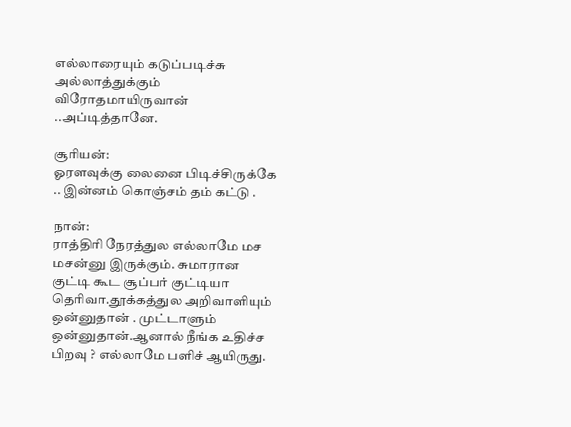எல்லாரையும் கடுப்படிச்சு அல்லாத்துக்கும் விரோதமாயிருவான் ..அப்டித்தானே.

சூரியன்:
ஓரளவுக்கு லைனை பிடிச்சிருக்கே .. இன்னம் கொஞ்சம் தம் கட்டு .

நான்:
ராத்திரி நேரத்துல எல்லாமே மச மசன்னு இருக்கும். சுமாரான குட்டி கூட சூப்பர் குட்டியா தெரிவா.தூக்கத்துல அறிவாளியும் ஒன்னுதான் . முட்டாளும் ஒன்னுதான்.ஆனால் நீங்க உதிச்ச பிறவு ? எல்லாமே பளிச் ஆயிருது.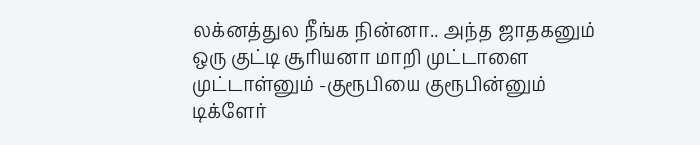லக்னத்துல நீங்க நின்னா.. அந்த ஜாதகனும் ஒரு குட்டி சூரியனா மாறி முட்டாளை முட்டாள்னும் -குரூபியை குரூபின்னும் டிக்ளேர்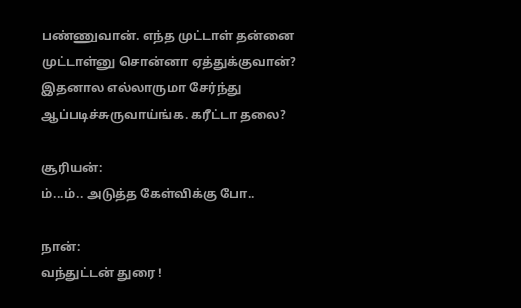பண்ணுவான். எந்த முட்டாள் தன்னை முட்டாள்னு சொன்னா ஏத்துக்குவான்?   இதனால எல்லாருமா சேர்ந்து ஆப்படிச்சுருவாய்ங்க. கரீட்டா தலை?

சூரியன்:
ம்...ம்.. அடுத்த கேள்விக்கு போ..

நான்:
வந்துட்டன் துரை !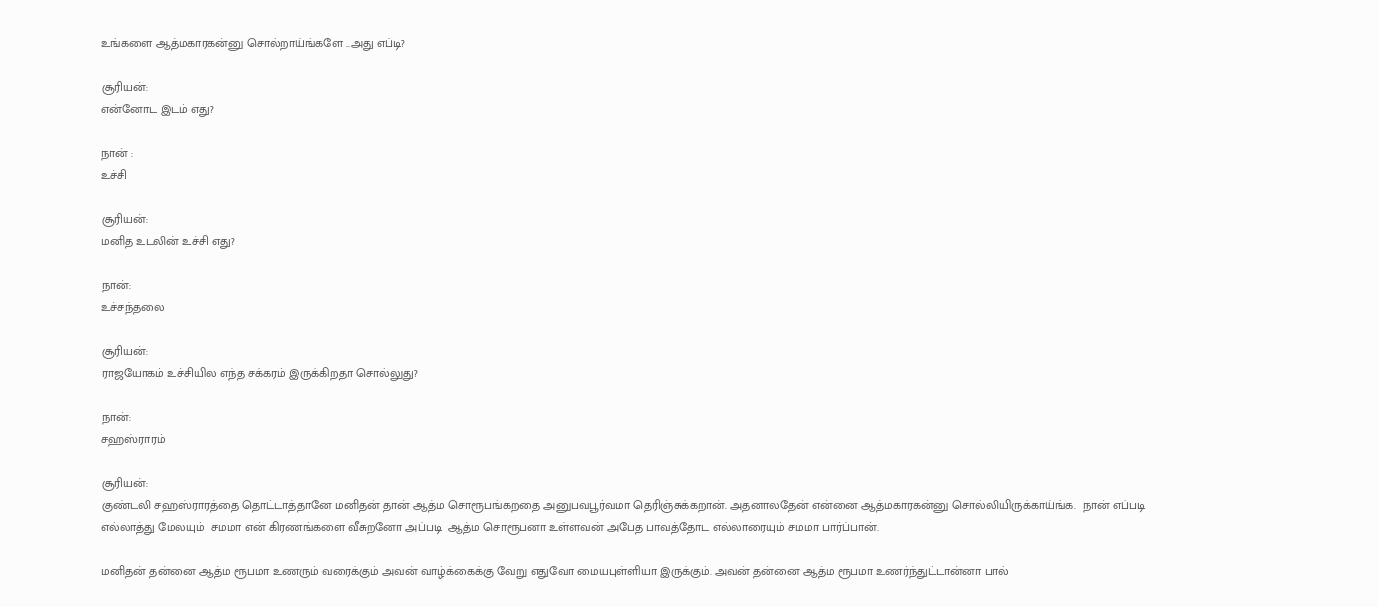உங்களை ஆத்மகாரகன்னு சொல்றாய்ங்களே ..அது எப்டி?

சூரியன்:
என்னோட இடம் எது?

நான் :
உச்சி

சூரியன்:
மனித உடலின் உச்சி எது?

நான்:
உச்சந்தலை

சூரியன்:
ராஜயோகம் உச்சியில எந்த சக்கரம் இருக்கிறதா சொல்லுது?

நான்:
சஹஸ்ராரம்

சூரியன்:
குண்டலி சஹஸ்ராரத்தை தொட்டாத்தானே மனிதன் தான் ஆத்ம சொரூபங்கறதை அனுபவபூர்வமா தெரிஞ்சுக்கறான். அதனாலதேன் என்னை ஆத்மகாரகன்னு சொல்லியிருக்காய்ங்க.  நான் எப்படி எல்லாத்து மேலயும்  சமமா என் கிரணங்களை வீசுறனோ அப்படி  ஆத்ம சொரூபனா உள்ளவன் அபேத பாவத்தோட எல்லாரையும் சமமா பார்ப்பான்.

மனிதன் தன்னை ஆத்ம ரூபமா உணரும் வரைக்கும் அவன் வாழ்க்கைக்கு வேறு எதுவோ மையபுள்ளியா இருக்கும். அவன் தன்னை ஆத்ம ரூபமா உணர்ந்துட்டான்னா பால்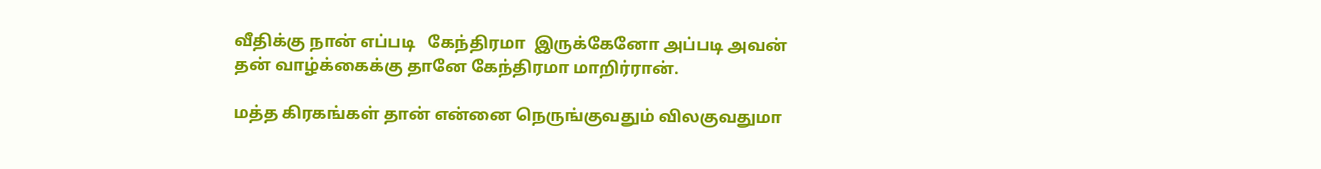வீதிக்கு நான் எப்படி   கேந்திரமா  இருக்கேனோ அப்படி அவன் தன் வாழ்க்கைக்கு தானே கேந்திரமா மாறிர்ரான்.

மத்த கிரகங்கள் தான் என்னை நெருங்குவதும் விலகுவதுமா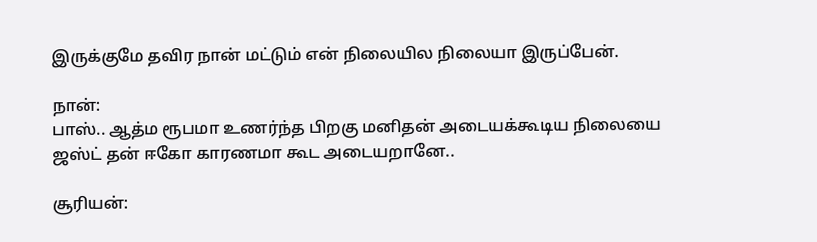இருக்குமே தவிர நான் மட்டும் என் நிலையில நிலையா இருப்பேன்.

நான்:
பாஸ்.. ஆத்ம ரூபமா உணர்ந்த பிறகு மனிதன் அடையக்கூடிய நிலையை ஜஸ்ட் தன் ஈகோ காரணமா கூட அடையறானே..

சூரியன்: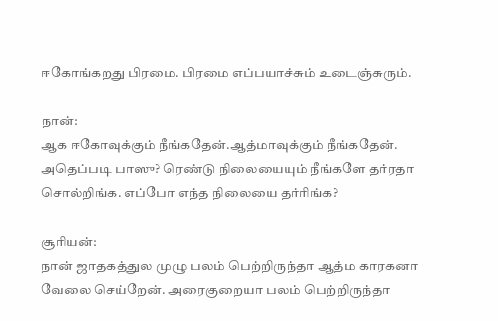ஈகோங்கறது பிரமை. பிரமை எப்பயாச்சும் உடைஞ்சுரும்.

நான்:
ஆக ஈகோவுக்கும் நீங்கதேன்.ஆத்மாவுக்கும் நீங்கதேன். அதெப்படி பாஸு? ரெண்டு நிலையையும் நீங்களே தர்ரதா சொல்றிங்க. எப்போ எந்த நிலையை தர்ரிங்க?

சூரியன்:
நான் ஜாதகத்துல முழு பலம் பெற்றிருந்தா ஆத்ம காரகனா வேலை செய்றேன். அரைகுறையா பலம் பெற்றிருந்தா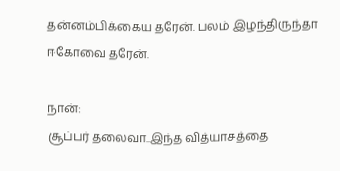தன்னம்பிக்கைய தரேன். பலம் இழந்திருந்தா ஈகோவை தரேன்.

நான்:
சூப்பர் தலைவா..இந்த வித்யாசத்தை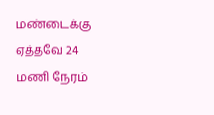மண்டைக்கு ஏத்தவே 24 மணி நேரம்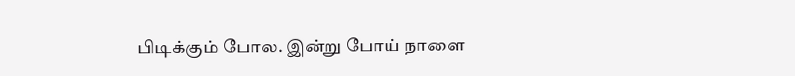பிடிக்கும் போல. இன்று போய் நாளை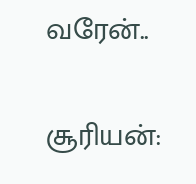வரேன்..

சூரியன்: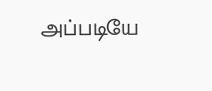அப்படியே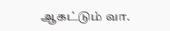ஆகட்டும் வா.